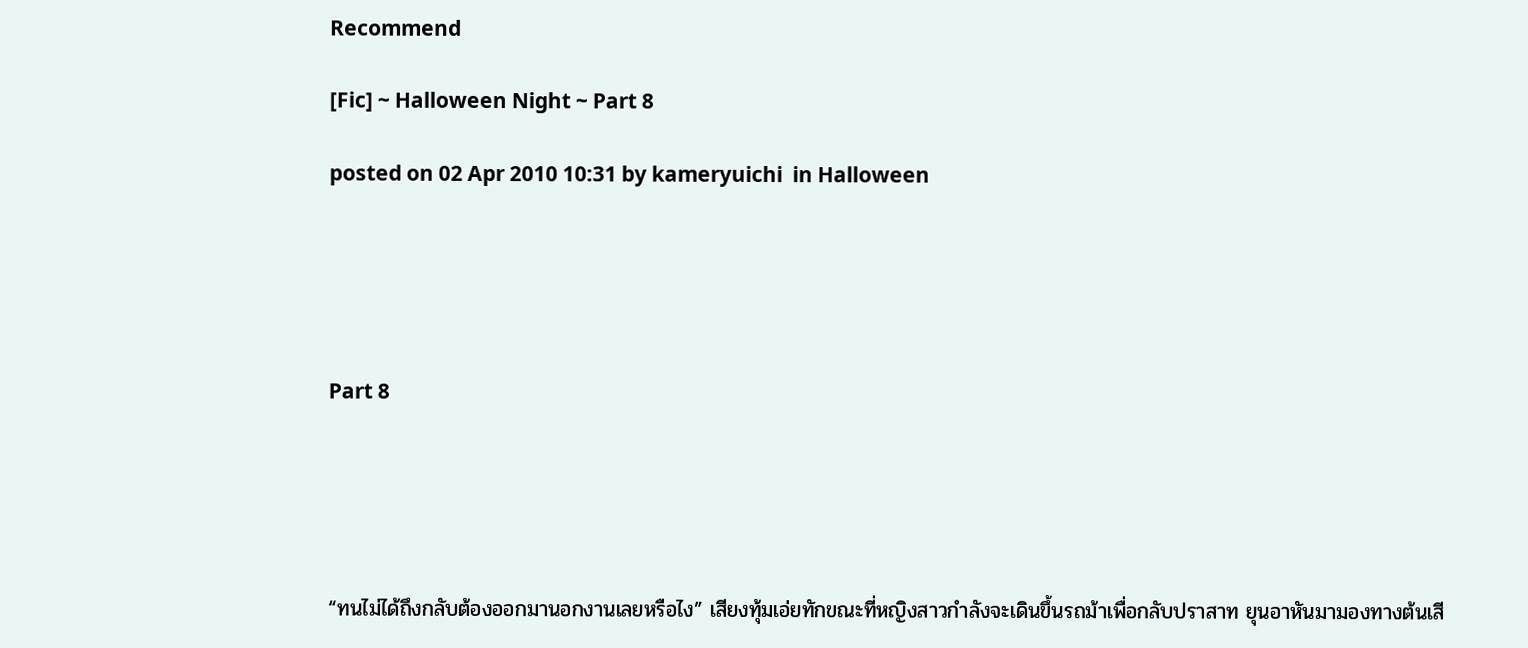Recommend

[Fic] ~ Halloween Night ~ Part 8

posted on 02 Apr 2010 10:31 by kameryuichi  in Halloween





Part 8





“ทนไม่ได้ถึงกลับต้องออกมานอกงานเลยหรือไง” เสียงทุ้มเอ่ยทักขณะที่หญิงสาวกำลังจะเดินขึ้นรถม้าเพื่อกลับปราสาท ยุนอาหันมามองทางต้นเสี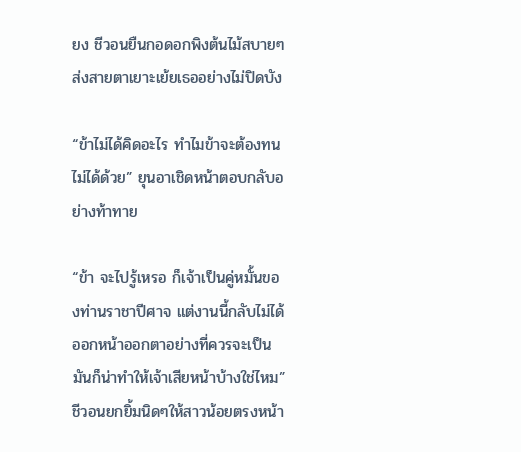ยง ชีวอนยืนกอดอกพิงต้นไม้สบายๆ ส่งสายตาเยาะเย้ยเธออย่างไม่ปิดบัง

“ข้าไม่ได้คิดอะไร ทำไมข้าจะต้องทนไม่ได้ด้วย” ยุนอาเชิดหน้าตอบกลับอย่างท้าทาย

“ข้า จะไปรู้เหรอ ก็เจ้าเป็นคู่หมั้นของท่านราชาปีศาจ แต่งานนี้กลับไม่ได้ออกหน้าออกตาอย่างที่ควรจะเป็น มันก็น่าทำให้เจ้าเสียหน้าบ้างใช่ไหม” ชีวอนยกยิ้มนิดๆให้สาวน้อยตรงหน้า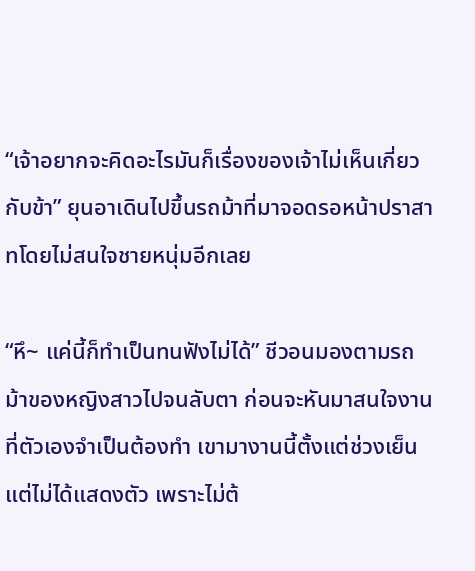“เจ้าอยากจะคิดอะไรมันก็เรื่องของเจ้าไม่เห็นเกี่ยวกับข้า” ยุนอาเดินไปขึ้นรถม้าที่มาจอดรอหน้าปราสาทโดยไม่สนใจชายหนุ่มอีกเลย

“หึ~ แค่นี้ก็ทำเป็นทนฟังไม่ได้” ชีวอนมองตามรถม้าของหญิงสาวไปจนลับตา ก่อนจะหันมาสนใจงานที่ตัวเองจำเป็นต้องทำ เขามางานนี้ตั้งแต่ช่วงเย็นแต่ไม่ได้แสดงตัว เพราะไม่ต้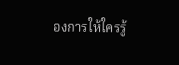องการให้ใครรู้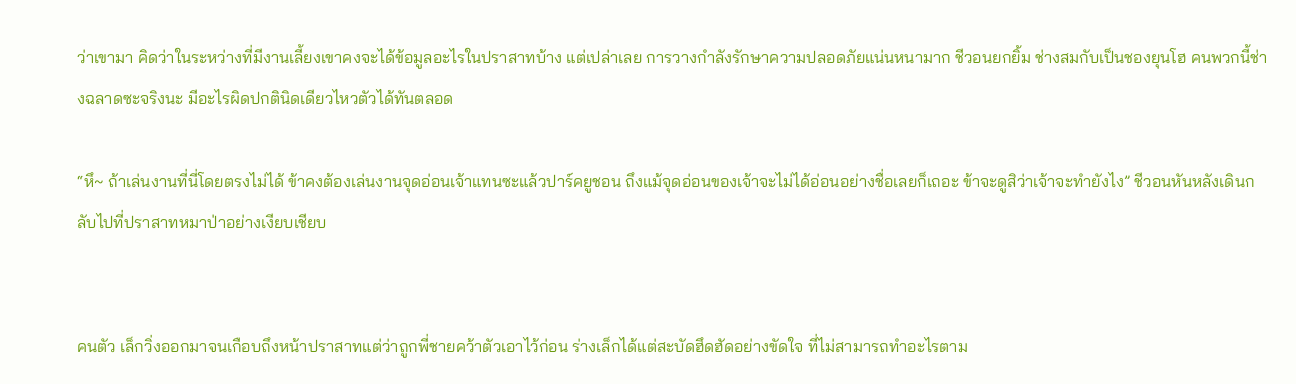ว่าเขามา คิดว่าในระหว่างที่มีงานเลี้ยงเขาคงจะได้ข้อมูลอะไรในปราสาทบ้าง แต่เปล่าเลย การวางกำลังรักษาความปลอดภัยแน่นหนามาก ชีวอนยกยิ้ม ช่างสมกับเป็นชองยุนโฮ คนพวกนี้ช่างฉลาดซะจริงนะ มีอะไรผิดปกตินิดเดียวไหวตัวได้ทันตลอด

“หึ~ ถ้าเล่นงานที่นี่โดยตรงไม่ได้ ข้าคงต้องเล่นงานจุดอ่อนเจ้าแทนซะแล้วปาร์คยูชอน ถึงแม้จุดอ่อนของเจ้าจะไม่ได้อ่อนอย่างชื่อเลยก็เถอะ ข้าจะดูสิว่าเจ้าจะทำยังไง” ชีวอนหันหลังเดินกลับไปที่ปราสาทหมาป่าอย่างเงียบเชียบ


คนตัว เล็กวิ่งออกมาจนเกือบถึงหน้าปราสาทแต่ว่าถูกพี่ชายคว้าตัวเอาไว้ก่อน ร่างเล็กได้แต่สะบัดฮึดฮัดอย่างขัดใจ ที่ไม่สามารถทำอะไรตาม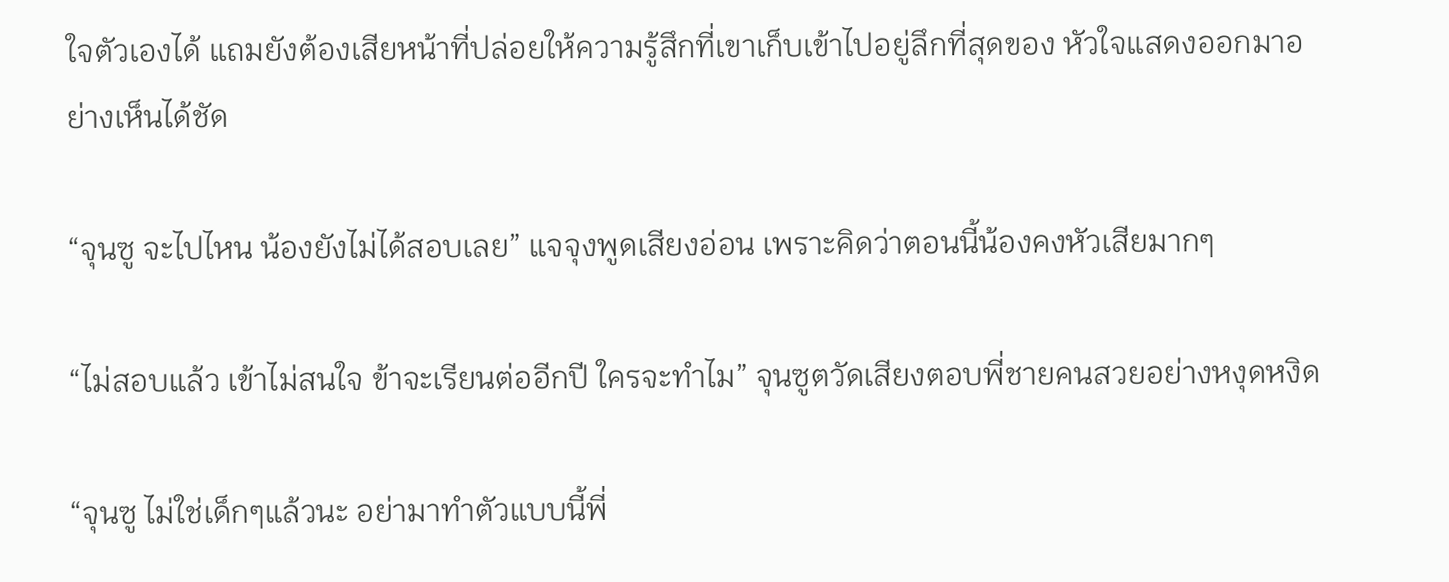ใจตัวเองได้ แถมยังต้องเสียหน้าที่ปล่อยให้ความรู้สึกที่เขาเก็บเข้าไปอยู่ลึกที่สุดของ หัวใจแสดงออกมาอย่างเห็นได้ชัด

“จุนซู จะไปไหน น้องยังไม่ได้สอบเลย” แจจุงพูดเสียงอ่อน เพราะคิดว่าตอนนี้น้องคงหัวเสียมากๆ

“ไม่สอบแล้ว เข้าไม่สนใจ ข้าจะเรียนต่ออีกปี ใครจะทำไม” จุนซูตวัดเสียงตอบพี่ชายคนสวยอย่างหงุดหงิด

“จุนซู ไม่ใช่เด็กๆแล้วนะ อย่ามาทำตัวแบบนี้พี่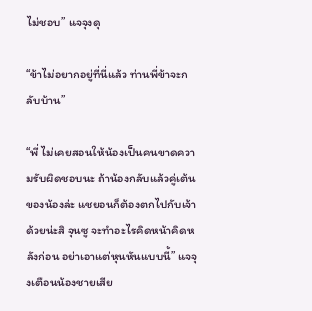ไม่ชอบ” แจจุงดุ

“ข้าไม่อยากอยู่ที่นี่แล้ว ท่านพี่ข้าจะกลับบ้าน”

“พี่ ไม่เคยสอนให้น้องเป็นคนขาดความรับผิดชอบนะ ถ้าน้องกลับแล้วคู่เต้นของน้องล่ะ แชยอนก็ต้องตกไปกับเจ้าด้วยน่ะสิ จุนซู จะทำอะไรคิดหน้าคิดหลังก่อน อย่าเอาแต่หุนหันแบบนี้” แจจุงเตือนน้องชายเสีย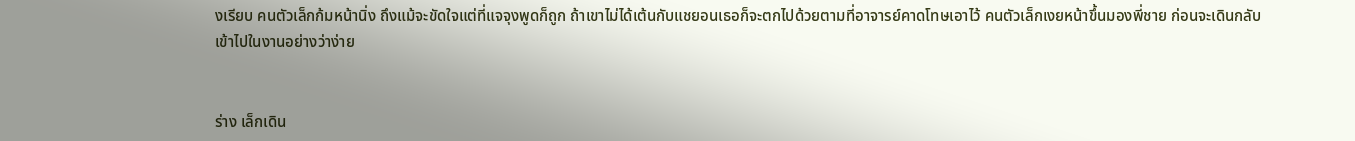งเรียบ คนตัวเล็กก้มหน้านิ่ง ถึงแม้จะขัดใจแต่ที่แจจุงพูดก็ถูก ถ้าเขาไม่ได้เต้นกับแชยอนเธอก็จะตกไปด้วยตามที่อาจารย์คาดโทษเอาไว้ คนตัวเล็กเงยหน้าขึ้นมองพี่ชาย ก่อนจะเดินกลับเข้าไปในงานอย่างว่าง่าย


ร่าง เล็กเดิน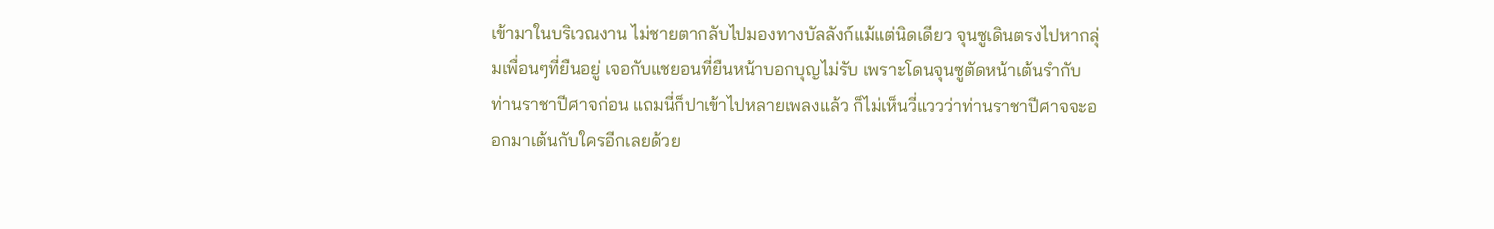เข้ามาในบริเวณงาน ไม่ชายตากลับไปมองทางบัลลังก์แม้แต่นิดเดียว จุนซูเดินตรงไปหากลุ่มเพื่อนๆที่ยืนอยู่ เจอกับแชยอนที่ยืนหน้าบอกบุญไม่รับ เพราะโดนจุนซูตัดหน้าเต้นรำกับท่านราชาปีศาจก่อน แถมนี่ก็ปาเข้าไปหลายเพลงแล้ว ก็ไม่เห็นวี่แววว่าท่านราชาปีศาจจะออกมาเต้นกับใครอีกเลยด้วย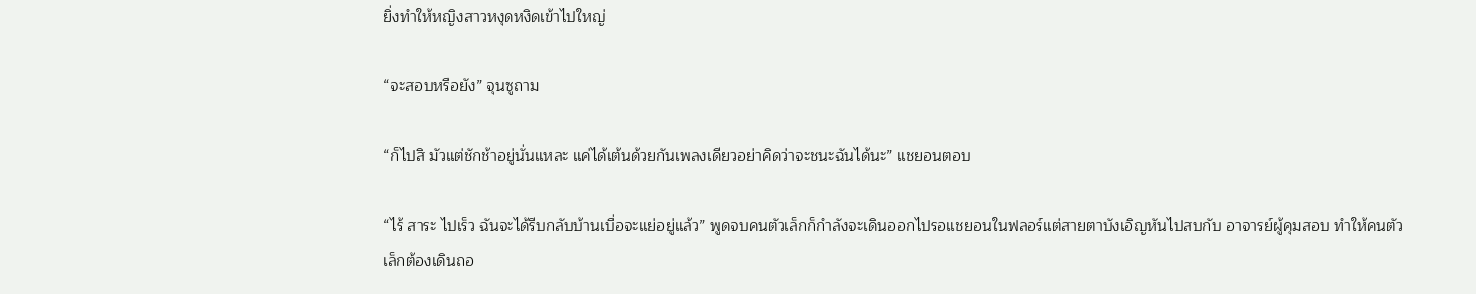ยิ่งทำให้หญิงสาวหงุดหงิดเข้าไปใหญ่

“จะสอบหรือยัง” จุนซูถาม

“ก็ไปสิ มัวแต่ชักช้าอยู่นั่นแหละ แค่ได้เต้นด้วยกันเพลงเดียวอย่าคิดว่าจะชนะฉันได้นะ” แชยอนตอบ

“ไร้ สาระ ไปเร็ว ฉันจะได้รีบกลับบ้านเบื่อจะแย่อยู่แล้ว” พูดจบคนตัวเล็กก็กำลังจะเดินออกไปรอแชยอนในฟลอร์แต่สายตาบังเอิญหันไปสบกับ อาจารย์ผู้คุมสอบ ทำให้คนตัวเล็กต้องเดินถอ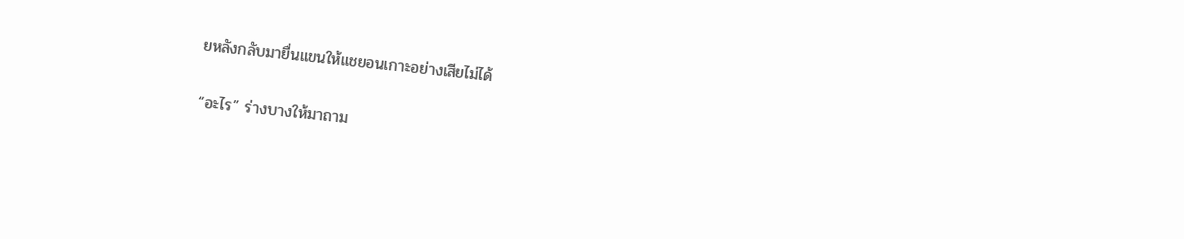ยหลังกลับมายื่นแขนให้แชยอนเกาะอย่างเสียไม่ได้

“อะไร” ร่างบางให้มาถาม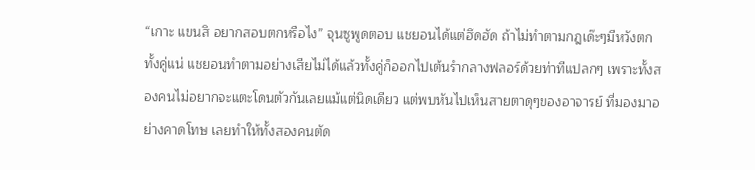“เกาะ แขนสิ อยากสอบตกหรือไง” จุนซูพูดตอบ แชยอนได้แต่ฮึดฮัด ถ้าไม่ทำตามกฎเด๊ะๆมีหวังตกทั้งคู่แน่ แชยอนทำตามอย่างเสียไม่ได้แล้วทั้งคู่ก็ออกไปเต้นรำกลางฟลอร์ด้วยท่าทีแปลกๆ เพราะทั้งสองคนไม่อยากจะแตะโดนตัวกันเลยแม้แต่นิดเดียว แต่พบหันไปเห็นสายตาดุๆของอาจารย์ ที่มองมาอย่างคาดโทษ เลยทำให้ทั้งสองคนตัด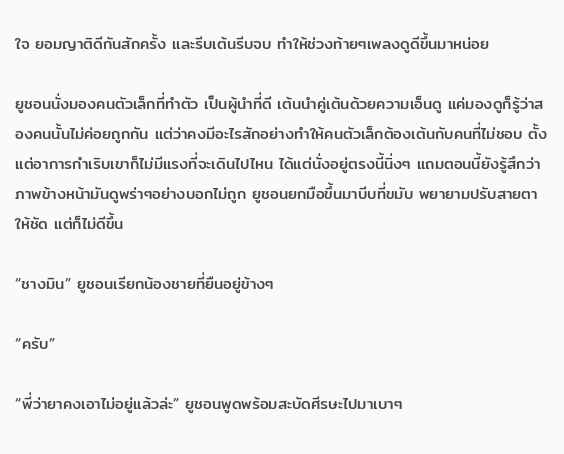ใจ ยอมญาติดีกันสักครั้ง และรีบเต้นรีบจบ ทำให้ช่วงท้ายๆเพลงดูดีขึ้นมาหน่อย

ยูชอนนั่งมองคนตัวเล็กที่ทำตัว เป็นผู้นำที่ดี เต้นนำคู่เต้นด้วยความเอ็นดู แค่มองดูก็รู้ว่าสองคนนั้นไม่ค่อยถูกกัน แต่ว่าคงมีอะไรสักอย่างทำให้คนตัวเล็กต้องเต้นกับคนที่ไม่ชอบ ตั้งแต่อาการกำเริบเขาก็ไม่มีแรงที่จะเดินไปไหน ได้แต่นั่งอยู่ตรงนี้นิ่งๆ แถมตอนนี้ยังรู้สึกว่าภาพข้างหน้ามันดูพร่าๆอย่างบอกไม่ถูก ยูชอนยกมือขึ้นมาบีบที่ขมับ พยายามปรับสายตาให้ชัด แต่ก็ไม่ดีขึ้น

“ชางมิน” ยูชอนเรียกน้องชายที่ยืนอยู่ข้างๆ

“ครับ”

“พี่ว่ายาคงเอาไม่อยู่แล้วล่ะ” ยูชอนพูดพร้อมสะบัดศีรษะไปมาเบาๆ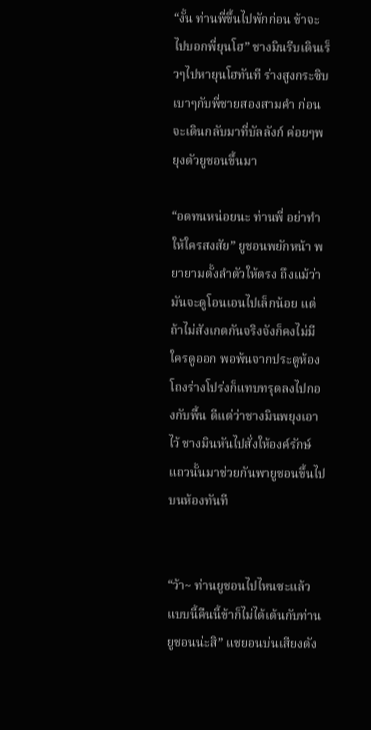“งั้น ท่านพี่ขึ้นไปพักก่อน ข้าจะไปบอกพี่ยุนโฮ” ชางมินรีบเดินเร็วๆไปหายุนโฮทันที ร่างสูงกระซิบเบาๆกับพี่ชายสองสามคำ ก่อนจะเดินกลับมาที่บัลลังก์ ค่อยๆพยุงตัวยูชอนขึ้นมา

“อดทนหน่อยนะ ท่านพี่ อย่าทำให้ใครสงสัย” ยูชอนพยักหน้า พยายามตั้งลำตัวให้ตรง ถึงแม้ว่ามันจะดูโอนเอนไปเล็กน้อย แต่ถ้าไม่สังเกตกันจริงจังก็คงไม่มีใครดูออก พอพ้นจากประตูห้องโถงร่างโปร่งก็แทบทรุดลงไปกองกับพื้น ดีแต่ว่าชางมินพยุงเอาไว้ ชางมินหันไปสั่งให้องค์รักษ์แถวนั้นมาช่วยกันพายูชอนขึ้นไปบนห้องทันที


“ว้า~ ท่านยูชอนไปไหนซะแล้ว แบบนี้คืนนี้ข้าก็ไม่ได้เต้นกับท่านยูชอนน่ะสิ” แชยอนบ่นเสียงดัง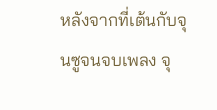หลังจากที่เต้นกับจุนซูจนจบเพลง จุ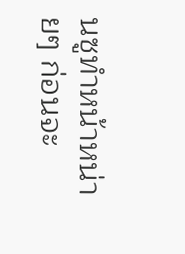นซูทำหน้าหน่ายๆ ก่อนจะ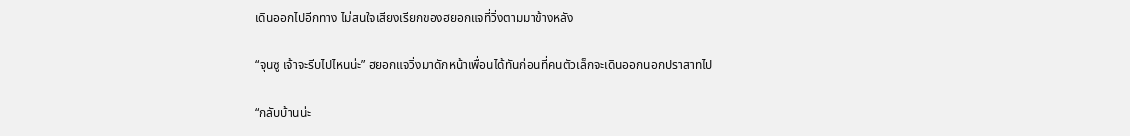เดินออกไปอีกทาง ไม่สนใจเสียงเรียกของฮยอกแจที่วิ่งตามมาข้างหลัง

“จุนซู เจ้าจะรีบไปไหนน่ะ” ฮยอกแจวิ่งมาดักหน้าเพื่อนได้ทันก่อนที่คนตัวเล็กจะเดินออกนอกปราสาทไป

“กลับบ้านน่ะ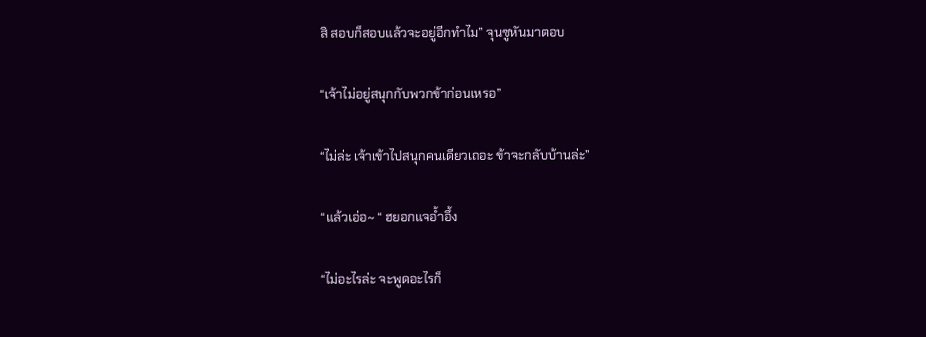สิ สอบก็สอบแล้วจะอยู่อีกทำไม” จุนซูหันมาตอบ

“เจ้าไม่อยู่สนุกกับพวกข้าก่อนเหรอ”

“ไม่ล่ะ เจ้าเข้าไปสนุกคนเดียวเถอะ ข้าจะกลับบ้านล่ะ”

“แล้วเอ่อ~ “ ฮยอกแจอ้ำอึ้ง

“ไม่อะไรล่ะ จะพูดอะไรก็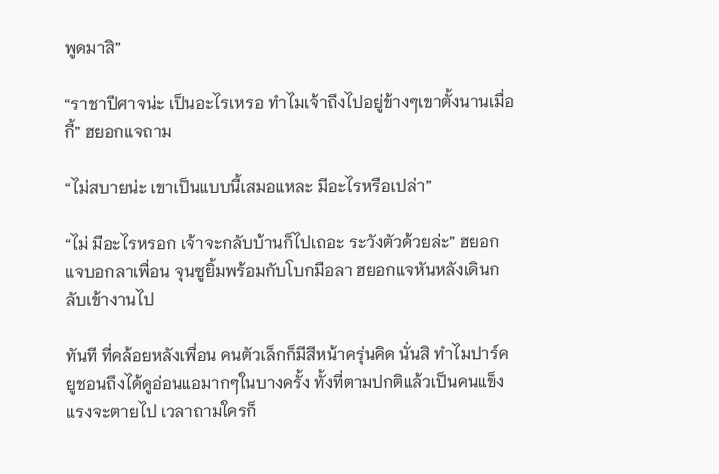พูดมาสิ”

“ราชาปีศาจน่ะ เป็นอะไรเหรอ ทำไมเจ้าถึงไปอยู่ข้างๆเขาตั้งนานเมื่อกี้” ฮยอกแจถาม

“ไม่สบายน่ะ เขาเป็นแบบนี้เสมอแหละ มีอะไรหรือเปล่า”

“ไม่ มีอะไรหรอก เจ้าจะกลับบ้านก็ไปเถอะ ระวังตัวด้วยล่ะ” ฮยอกแจบอกลาเพื่อน จุนซูยิ้มพร้อมกับโบกมือลา ฮยอกแจหันหลังเดินกลับเข้างานไป

ทันที ที่คล้อยหลังเพื่อน คนตัวเล็กก็มีสีหน้าครุ่นคิด นั่นสิ ทำไมปาร์คยูชอนถึงได้ดูอ่อนแอมากๆในบางครั้ง ทั้งที่ตามปกติแล้วเป็นคนแข็งแรงจะตายไป เวลาถามใครก็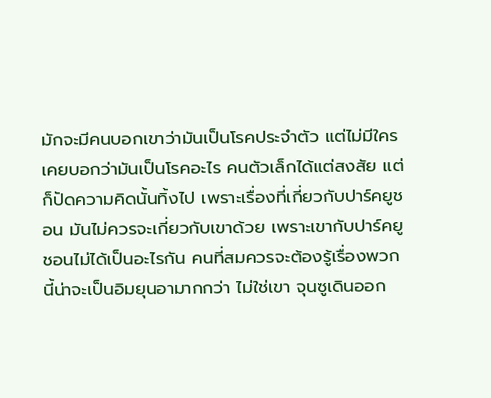มักจะมีคนบอกเขาว่ามันเป็นโรคประจำตัว แต่ไม่มีใครเคยบอกว่ามันเป็นโรคอะไร คนตัวเล็กได้แต่สงสัย แต่ก็ปัดความคิดนั้นทิ้งไป เพราะเรื่องที่เกี่ยวกับปาร์คยูชอน มันไม่ควรจะเกี่ยวกับเขาด้วย เพราะเขากับปาร์คยูชอนไม่ได้เป็นอะไรกัน คนที่สมควรจะต้องรู้เรื่องพวกนี้น่าจะเป็นอิมยุนอามากกว่า ไม่ใช่เขา จุนซูเดินออก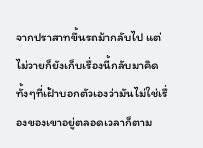จากปราสาทขึ้นรถม้ากลับไป แต่ไม่วายก็ยังเก็บเรื่องนี้กลับมาคิด ทั้งๆที่เฝ้าบอกตัวเองว่ามันไม่ใช่เรื่องของเขาอยู่ตลอดเวลาก็ตาม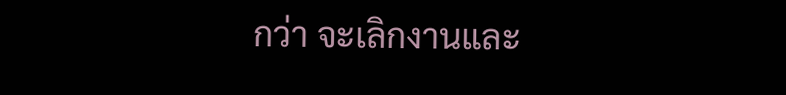กว่า จะเลิกงานและ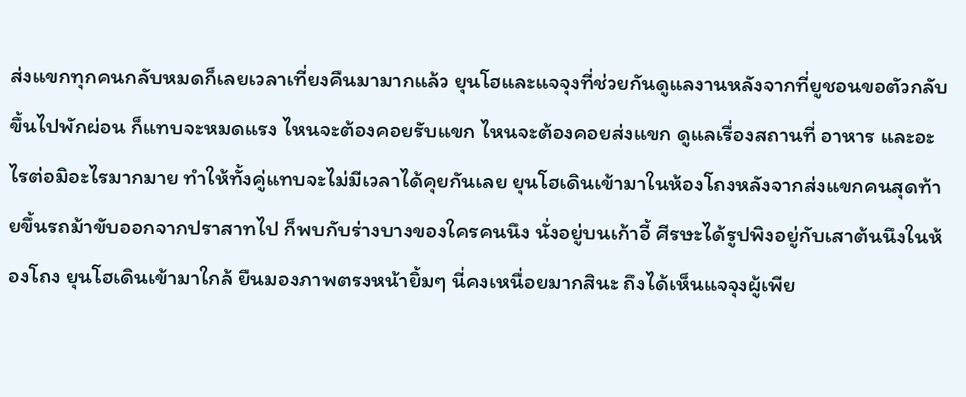ส่งแขกทุกคนกลับหมดก็เลยเวลาเที่ยงคืนมามากแล้ว ยุนโฮและแจจุงที่ช่วยกันดูแลงานหลังจากที่ยูชอนขอตัวกลับขึ้นไปพักผ่อน ก็แทบจะหมดแรง ไหนจะต้องคอยรับแขก ไหนจะต้องคอยส่งแขก ดูแลเรื่องสถานที่ อาหาร และอะไรต่อมิอะไรมากมาย ทำให้ทั้งคู่แทบจะไม่มีเวลาได้คุยกันเลย ยุนโฮเดินเข้ามาในห้องโถงหลังจากส่งแขกคนสุดท้ายขึ้นรถม้าขับออกจากปราสาทไป ก็พบกับร่างบางของใครคนนึง นั่งอยู่บนเก้าอี้ ศีรษะได้รูปพิงอยู่กับเสาต้นนึงในห้องโถง ยุนโฮเดินเข้ามาใกล้ ยืนมองภาพตรงหน้ายิ้มๆ นี่คงเหนื่อยมากสินะ ถึงได้เห็นแจจุงผู้เพีย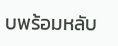บพร้อมหลับ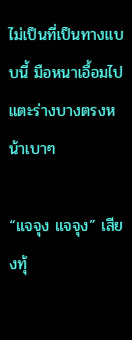ไม่เป็นที่เป็นทางแบบนี้ มือหนาเอื้อมไปแตะร่างบางตรงหน้าเบาๆ

“แจจุง แจจุง” เสียงทุ้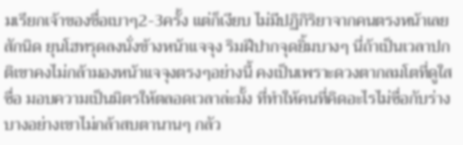มเรียกเจ้าของชื่อเบาๆ2-3ครั้ง แต่ก็เงียบ ไม่มีปฏิกิริยาจากคนตรงหน้าเลยสักนิด ยุนโฮทรุดลงนั่งข้างหน้าแจจุง ริมฝีปากจุดยิ้มบางๆ นี่ถ้าเป็นเวลาปกติเขาคงไม่กล้ามองหน้าแจจุงตรงๆอย่างนี้ คงเป็นเพราะดวงตากลมโตที่ดูใสซื่อ มอบความเป็นมิตรให้ตลอดเวลาล่ะมั้ง ที่ทำให้คนที่คิดอะไรไม่ซื่อกับร่างบางอย่างเขาไม่กล้าสบตานานๆ กลัว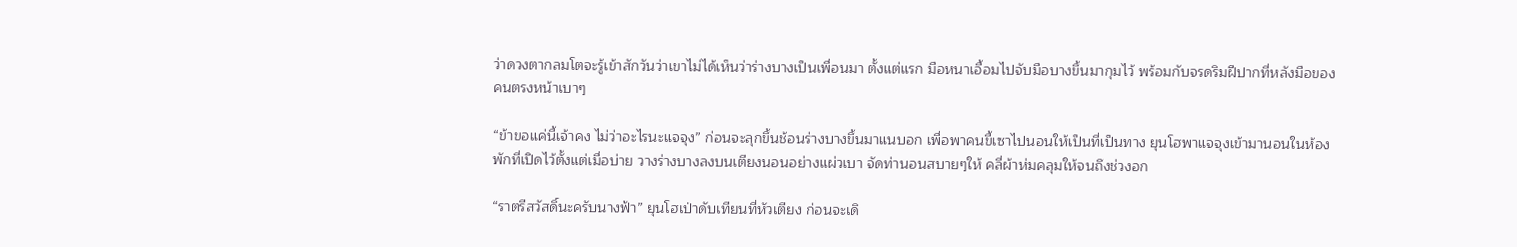ว่าดวงตากลมโตจะรู้เข้าสักวันว่าเขาไม่ได้เห็นว่าร่างบางเป็นเพื่อนมา ตั้งแต่แรก มือหนาเอื้อมไปจับมือบางขึ้นมากุมไว้ พร้อมกับจรดริมฝีปากที่หลังมือของคนตรงหน้าเบาๆ

“ข้าขอแค่นี้เจ้าคง ไม่ว่าอะไรนะแจจุง” ก่อนจะลุกขึ้นช้อนร่างบางขึ้นมาแนบอก เพื่อพาคนขี้เซาไปนอนให้เป็นที่เป็นทาง ยุนโฮพาแจจุงเข้ามานอนในห้องพักที่เปิดไว้ตั้งแต่เมื่อบ่าย วางร่างบางลงบนเตียงนอนอย่างแผ่วเบา จัดท่านอนสบายๆให้ คลี่ผ้าห่มคลุมให้จนถึงช่วงอก

“ราตรีสวัสดิ์นะครับนางฟ้า” ยุนโฮเป่าดับเทียนที่หัวเตียง ก่อนจะเดิ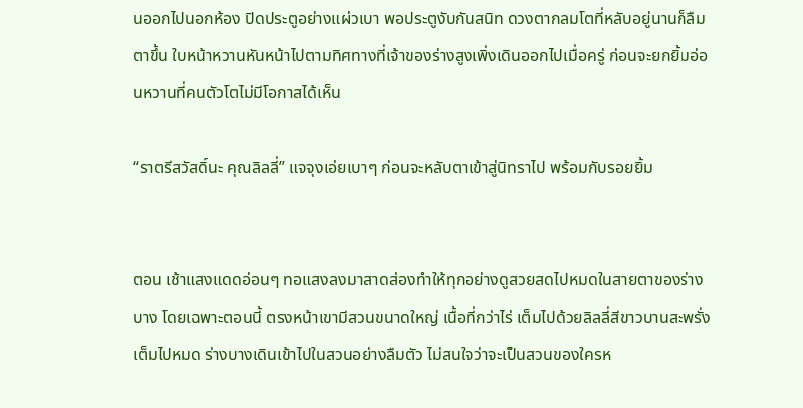นออกไปนอกห้อง ปิดประตูอย่างแผ่วเบา พอประตูงับกันสนิท ดวงตากลมโตที่หลับอยู่นานก็ลืมตาขึ้น ใบหน้าหวานหันหน้าไปตามทิศทางที่เจ้าของร่างสูงเพิ่งเดินออกไปเมื่อครู่ ก่อนจะยกยิ้มอ่อนหวานที่คนตัวโตไม่มีโอกาสได้เห็น

“ราตรีสวัสดิ์นะ คุณลิลลี่” แจจุงเอ่ยเบาๆ ก่อนจะหลับตาเข้าสู่นิทราไป พร้อมกับรอยยิ้ม


ตอน เช้าแสงแดดอ่อนๆ ทอแสงลงมาสาดส่องทำให้ทุกอย่างดูสวยสดไปหมดในสายตาของร่างบาง โดยเฉพาะตอนนี้ ตรงหน้าเขามีสวนขนาดใหญ่ เนื้อที่กว่าไร่ เต็มไปด้วยลิลลี่สีขาวบานสะพรั่งเต็มไปหมด ร่างบางเดินเข้าไปในสวนอย่างลืมตัว ไม่สนใจว่าจะเป็นสวนของใครห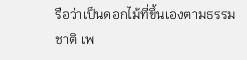รือว่าเป็นดอกไม้ที่ขึ้นเองตามธรรมชาติ เพ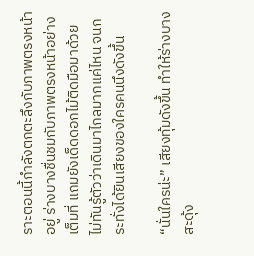ราะตอนนี้กำลังตกตะลึงกับภาพตรงหน้าอยู่ ร่างบางชื่นชมกับภาพตรงหน้าอย่างเต็มที่ แถมยังเด็ดดอกไม้ติดมือมาด้วย ไม่ทันรู้ตัวว่าเดินมาไกลมากแค่ไหน จนกระทั่งได้ยินเสียงของใครคนนึงดังขึ้น

“นั่นใครน่ะ” เสียงทุ้มดังขึ้น ทำให้ร่างบางสะดุ้ง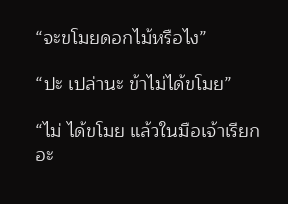“จะขโมยดอกไม้หรือไง”

“ปะ เปล่านะ ข้าไม่ได้ขโมย”

“ไม่ ได้ขโมย แล้วในมือเจ้าเรียกอะ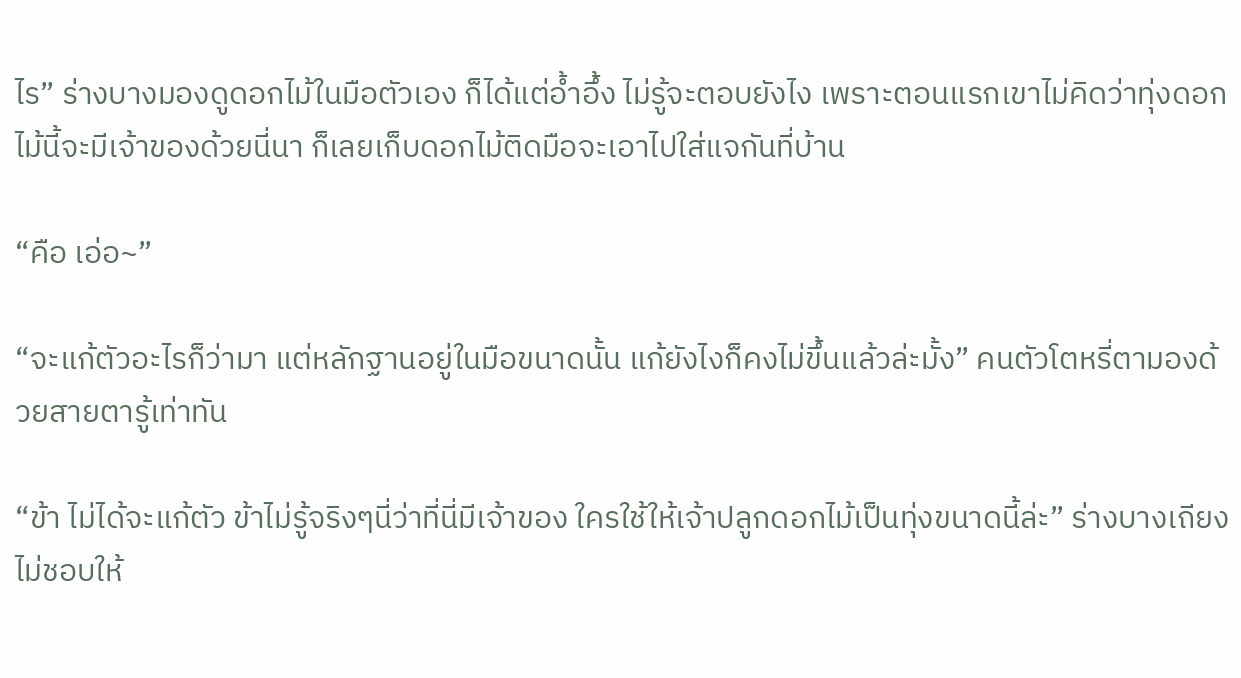ไร” ร่างบางมองดูดอกไม้ในมือตัวเอง ก็ได้แต่อ้ำอึ้ง ไม่รู้จะตอบยังไง เพราะตอนแรกเขาไม่คิดว่าทุ่งดอกไม้นี้จะมีเจ้าของด้วยนี่นา ก็เลยเก็บดอกไม้ติดมือจะเอาไปใส่แจกันที่บ้าน

“คือ เอ่อ~”

“จะแก้ตัวอะไรก็ว่ามา แต่หลักฐานอยู่ในมือขนาดนั้น แก้ยังไงก็คงไม่ขึ้นแล้วล่ะมั้ง” คนตัวโตหรี่ตามองด้วยสายตารู้เท่าทัน

“ข้า ไม่ได้จะแก้ตัว ข้าไม่รู้จริงๆนี่ว่าที่นี่มีเจ้าของ ใครใช้ให้เจ้าปลูกดอกไม้เป็นทุ่งขนาดนี้ล่ะ” ร่างบางเถียง ไม่ชอบให้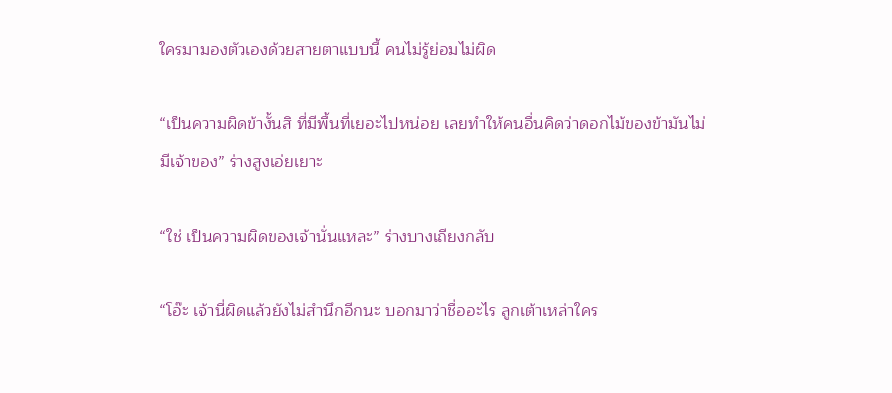ใครมามองตัวเองด้วยสายตาแบบนี้ คนไม่รู้ย่อมไม่ผิด

“เป็นความผิดข้างั้นสิ ที่มีพื้นที่เยอะไปหน่อย เลยทำให้คนอื่นคิดว่าดอกไม้ของข้ามันไม่มีเจ้าของ” ร่างสูงเอ่ยเยาะ

“ใช่ เป็นความผิดของเจ้านั่นแหละ” ร่างบางเถียงกลับ

“โอ๊ะ เจ้านี่ผิดแล้วยังไม่สำนึกอีกนะ บอกมาว่าชื่ออะไร ลูกเต้าเหล่าใคร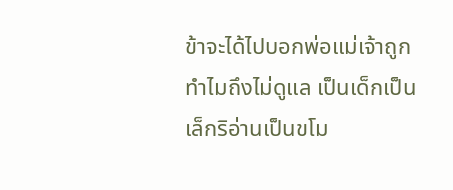ข้าจะได้ไปบอกพ่อแม่เจ้าถูก ทำไมถึงไม่ดูแล เป็นเด็กเป็นเล็กริอ่านเป็นขโม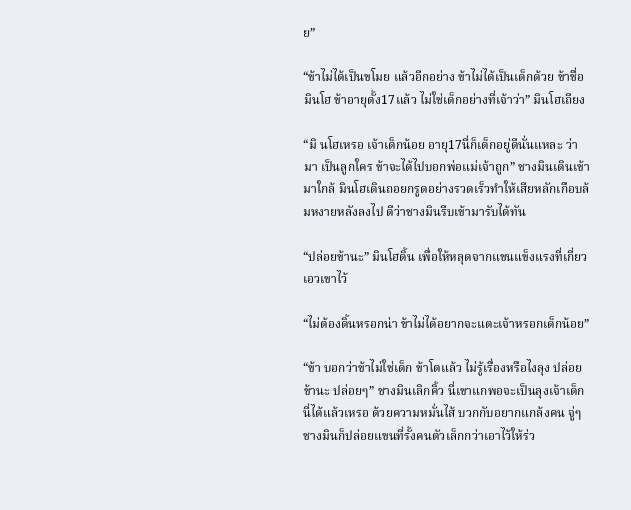ย”

“ข้าไม่ได้เป็นขโมย แล้วอีกอย่าง ข้าไม่ได้เป็นเด็กด้วย ข้าชื่อมินโฮ ข้าอายุตั้ง17แล้ว ไม่ใช่เด็กอย่างที่เจ้าว่า” มินโฮเถียง

“มิ นโฮเหรอ เจ้าเด็กน้อย อายุ17นี่ก็เด็กอยู่ดีนั่นแหละ ว่ามา เป็นลูกใคร ข้าจะได้ไปบอกพ่อแม่เจ้าถูก” ชางมินเดินเข้ามาใกล้ มินโฮเดินถอยกรูดอย่างรวดเร็วทำให้เสียหลักเกือบล้มหงายหลังลงไป ดีว่าชางมินรีบเข้ามารับได้ทัน

“ปล่อยข้านะ” มินโฮดิ้น เพื่อให้หลุดจากแขนแข็งแรงที่เกี่ยวเอวเขาไว้

“ไม่ต้องดิ้นหรอกน่า ข้าไม่ได้อยากจะแตะเจ้าหรอกเด็กน้อย”

“ข้า บอกว่าข้าไม่ใช่เด็ก ข้าโตแล้ว ไม่รู้เรื่องหรือไงลุง ปล่อยข้านะ ปล่อยๆ” ชางมินเลิกคิ้ว นี่เขาแกพอจะเป็นลุงเจ้าเด็กนี่ได้แล้วเหรอ ด้วยความหมั่นไส้ บวกกับอยากแกล้งคน จู่ๆชางมินก็ปล่อยแขนที่รั้งคนตัวเล็กกว่าเอาไว้ให้ร่ว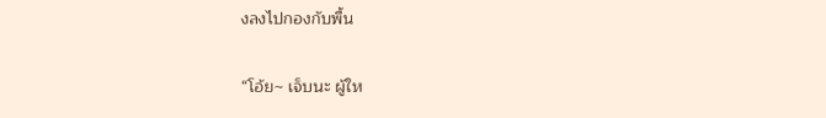งลงไปกองกับพื้น

“โอ้ย~ เจ็บนะ ผู้ให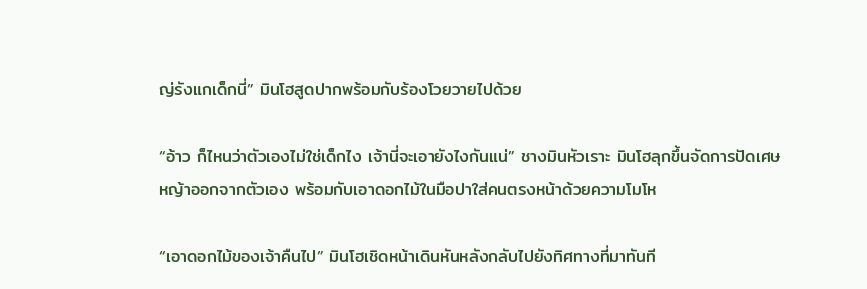ญ่รังแกเด็กนี่” มินโฮสูดปากพร้อมกับร้องโวยวายไปด้วย

“อ้าว ก็ไหนว่าตัวเองไม่ใช่เด็กไง เจ้านี่จะเอายังไงกันแน่” ชางมินหัวเราะ มินโฮลุกขึ้นจัดการปัดเศษหญ้าออกจากตัวเอง พร้อมกับเอาดอกไม้ในมือปาใส่คนตรงหน้าด้วยความโมโห

“เอาดอกไม้ของเจ้าคืนไป” มินโฮเชิดหน้าเดินหันหลังกลับไปยังทิศทางที่มาทันที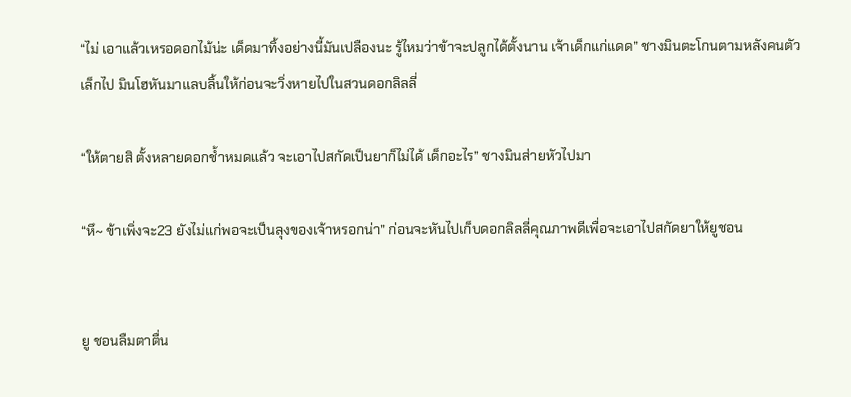“ไม่ เอาแล้วเหรอดอกไม้น่ะ เด็ดมาทิ้งอย่างนี้มันเปลืองนะ รู้ไหมว่าข้าจะปลูกได้ตั้งนาน เจ้าเด็กแก่แดด” ชางมินตะโกนตามหลังคนตัวเล็กไป มินโฮหันมาแลบลิ้นให้ก่อนจะวิ่งหายไปในสวนดอกลิลลี่

“ให้ตายสิ ตั้งหลายดอกช้ำหมดแล้ว จะเอาไปสกัดเป็นยาก็ไม่ได้ เด็กอะไร” ชางมินส่ายหัวไปมา

“หึ~ ข้าเพิ่งจะ23 ยังไม่แก่พอจะเป็นลุงของเจ้าหรอกน่า” ก่อนจะหันไปเก็บดอกลิลลี่คุณภาพดีเพื่อจะเอาไปสกัดยาให้ยูชอน


ยู ชอนลืมตาตื่น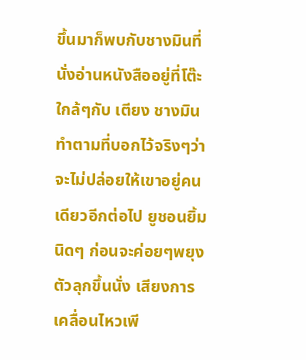ขึ้นมาก็พบกับชางมินที่นั่งอ่านหนังสืออยู่ที่โต๊ะใกล้ๆกับ เตียง ชางมินทำตามที่บอกไว้จริงๆว่าจะไม่ปล่อยให้เขาอยู่คนเดียวอีกต่อไป ยูชอนยิ้มนิดๆ ก่อนจะค่อยๆพยุงตัวลุกขึ้นนั่ง เสียงการเคลื่อนไหวเพี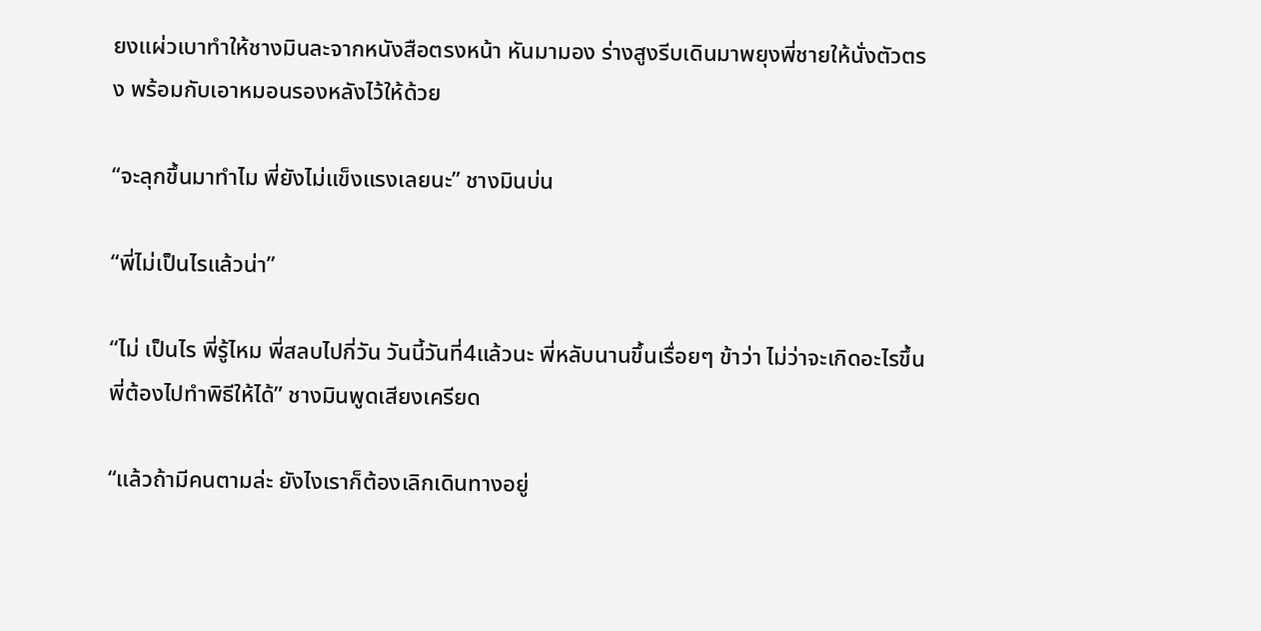ยงแผ่วเบาทำให้ชางมินละจากหนังสือตรงหน้า หันมามอง ร่างสูงรีบเดินมาพยุงพี่ชายให้นั่งตัวตรง พร้อมกับเอาหมอนรองหลังไว้ให้ด้วย

“จะลุกขึ้นมาทำไม พี่ยังไม่แข็งแรงเลยนะ” ชางมินบ่น

“พี่ไม่เป็นไรแล้วน่า”

“ไม่ เป็นไร พี่รู้ไหม พี่สลบไปกี่วัน วันนี้วันที่4แล้วนะ พี่หลับนานขึ้นเรื่อยๆ ข้าว่า ไม่ว่าจะเกิดอะไรขึ้น พี่ต้องไปทำพิธีให้ได้” ชางมินพูดเสียงเครียด

“แล้วถ้ามีคนตามล่ะ ยังไงเราก็ต้องเลิกเดินทางอยู่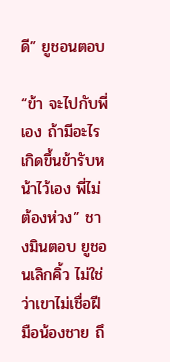ดี” ยูชอนตอบ

“ข้า จะไปกับพี่เอง ถ้ามีอะไรเกิดขึ้นข้ารับหน้าไว้เอง พี่ไม่ต้องห่วง” ชางมินตอบ ยูชอนเลิกคิ้ว ไม่ใช่ว่าเขาไม่เชื่อฝีมือน้องชาย ถึ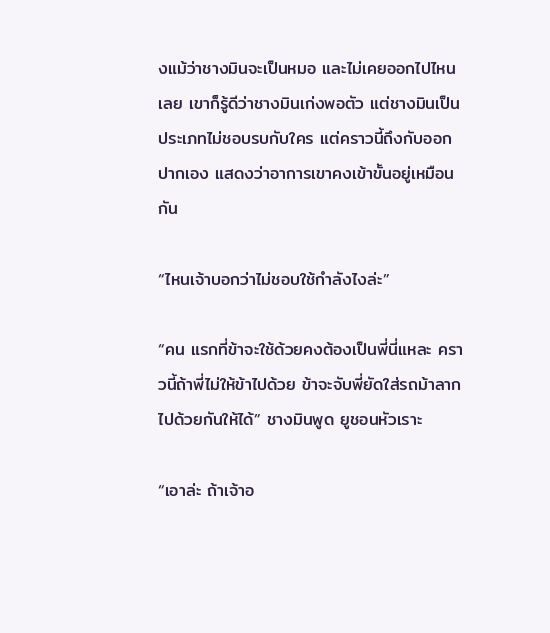งแม้ว่าชางมินจะเป็นหมอ และไม่เคยออกไปไหนเลย เขาก็รู้ดีว่าชางมินเก่งพอตัว แต่ชางมินเป็นประเภทไม่ชอบรบกับใคร แต่คราวนี้ถึงกับออกปากเอง แสดงว่าอาการเขาคงเข้าขั้นอยู่เหมือนกัน

“ไหนเจ้าบอกว่าไม่ชอบใช้กำลังไงล่ะ”

“คน แรกที่ข้าจะใช้ด้วยคงต้องเป็นพี่นี่แหละ คราวนี้ถ้าพี่ไม่ให้ข้าไปด้วย ข้าจะจับพี่ยัดใส่รถม้าลากไปด้วยกันให้ได้” ชางมินพูด ยูชอนหัวเราะ

“เอาล่ะ ถ้าเจ้าอ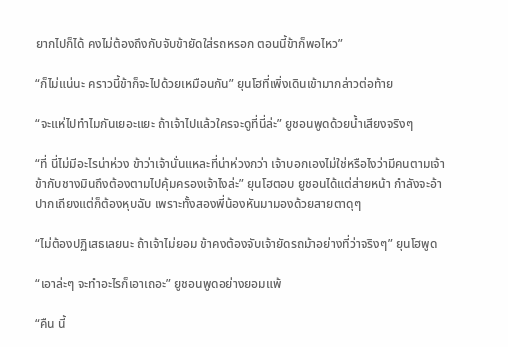ยากไปก็ได้ คงไม่ต้องถึงกับจับข้ายัดใส่รถหรอก ตอนนี้ข้าก็พอไหว”

“ก็ไม่แน่นะ คราวนี้ข้าก็จะไปด้วยเหมือนกัน” ยุนโฮที่เพิ่งเดินเข้ามากล่าวต่อท้าย

“จะแห่ไปทำไมกันเยอะแยะ ถ้าเจ้าไปแล้วใครจะดูที่นี่ล่ะ” ยูชอนพูดด้วยน้ำเสียงจริงๆ

“ที่ นี่ไม่มีอะไรน่าห่วง ข้าว่าเจ้านั่นแหละที่น่าห่วงกว่า เจ้าบอกเองไม่ใช่หรือไงว่ามีคนตามเจ้า ข้ากับชางมินถึงต้องตามไปคุ้มครองเจ้าไงล่ะ” ยุนโฮตอบ ยูชอนได้แต่ส่ายหน้า กำลังจะอ้าปากเถียงแต่ก็ต้องหุบฉับ เพราะทั้งสองพี่น้องหันมามองด้วยสายตาดุๆ

“ไม่ต้องปฏิเสธเลยนะ ถ้าเจ้าไม่ยอม ข้าคงต้องจับเจ้ายัดรถม้าอย่างที่ว่าจริงๆ” ยุนโฮพูด

“เอาล่ะๆ จะทำอะไรก็เอาเถอะ” ยูชอนพูดอย่างยอมแพ้

“คืน นี้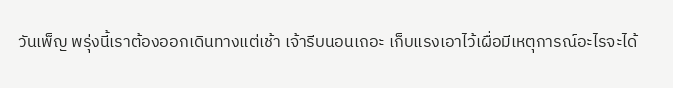วันเพ็ญ พรุ่งนี้เราต้องออกเดินทางแต่เช้า เจ้ารีบนอนเถอะ เก็บแรงเอาไว้เผื่อมีเหตุการณ์อะไรจะได้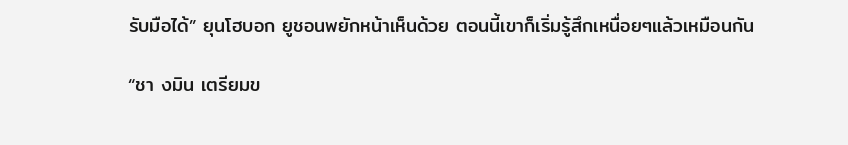รับมือได้” ยุนโฮบอก ยูชอนพยักหน้าเห็นด้วย ตอนนี้เขาก็เริ่มรู้สึกเหนื่อยๆแล้วเหมือนกัน

“ชา งมิน เตรียมข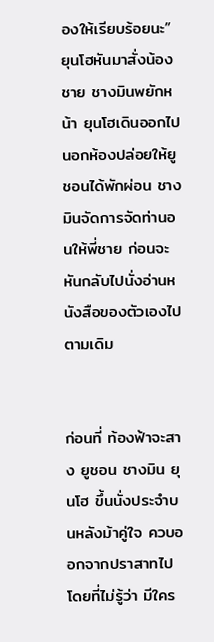องให้เรียบร้อยนะ” ยุนโฮหันมาสั่งน้องชาย ชางมินพยักหน้า ยุนโฮเดินออกไปนอกห้องปล่อยให้ยูชอนได้พักผ่อน ชางมินจัดการจัดท่านอนให้พี่ชาย ก่อนจะหันกลับไปนั่งอ่านหนังสือของตัวเองไปตามเดิม


ก่อนที่ ท้องฟ้าจะสาง ยูชอน ชางมิน ยุนโฮ ขึ้นนั่งประจำบนหลังม้าคู่ใจ ควบออกจากปราสาทไป โดยที่ไม่รู้ว่า มีใคร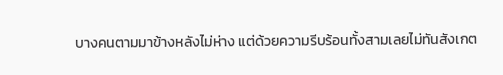บางคนตามมาข้างหลังไม่ห่าง แต่ด้วยความรีบร้อนทั้งสามเลยไม่ทันสังเกต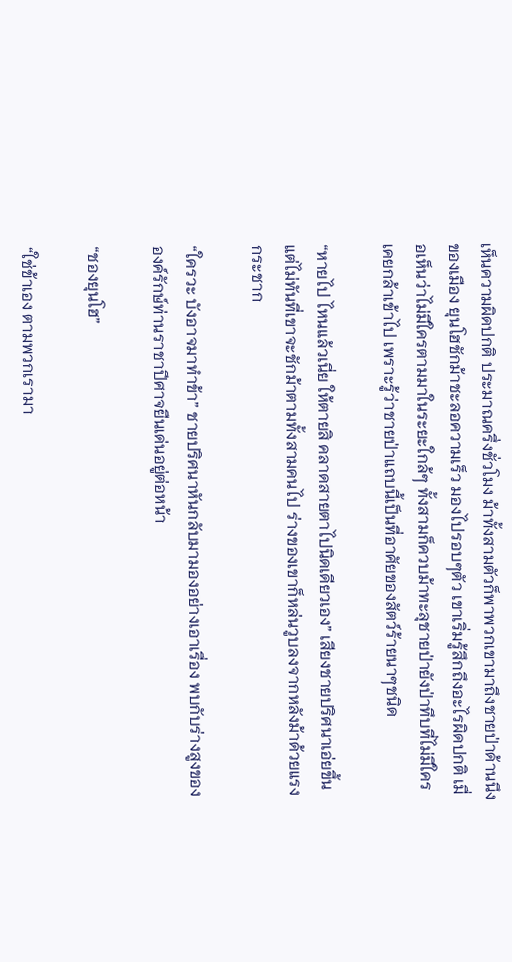เห็นความผิดปกติ ประมาณครึ่งชั่วโมง ม้าทั้งสามตัวก็พาพวกเขามาถึงชายป่าด้านนึงของเมือง ยุนโฮชักม้าชะลอความเร็ว มองไปรอบๆตัว เขาเริ่มรู้สึกถึงอะไรผิดปกติ เมื่อเห็นว่าไม่มีใครตามมาในระยะใกล้ๆ ทั้งสามก็ควบม้าทะลุชายป่ายังป่าทึบที่ไม่มีใครเคยกล้าเข้าไป เพราะรู้ว่าชายป่าแถบนี้เป็นที่อาศัยของสัตว์ร้ายนาๆชนิด

“หายไป ไหนแล้วเนี่ย ให้ตายสิ คลาดสายตาไปนิดเดียวเอง” เสียงชายปริศนาเอ่ยขึ้น แต่ไม่ทันที่เขาจะชักม้าตามทั้งสามคนไป ร่างของเขาก็หล่นวูบลงจากหลังม้าด้วยแรงกระชาก

“ใครวะ บังอาจมาทำข้า” ชายปริศนาหันกลับมามองอย่างเอาเรื่อง พบกับร่างสูงขององค์รักษ์ท่านราชาปีศาจยืนเด่นอยู่ต่อหน้า

“ชองยุนโฮ”

“ใช่ข้าเอง ตามพวกเรามา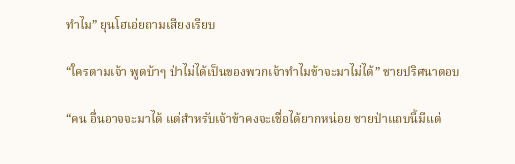ทำไม” ยุนโฮเอ่ยถามเสียงเรียบ

“ใครตามเจ้า พูดบ้าๆ ป่าไม่ได้เป็นของพวกเจ้าทำไมข้าจะมาไม่ได้” ชายปริศนาตอบ

“คน อื่นอาจจะมาได้ แต่สำหรับเจ้าข้าคงจะเชื่อได้ยากหน่อย ชายป่าแถบนี้มีแต่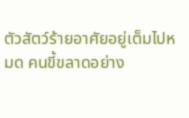ตัวสัตว์ร้ายอาศัยอยู่เต็มไปหมด คนขี้ขลาดอย่าง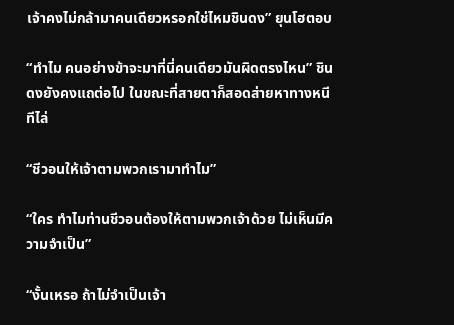เจ้าคงไม่กล้ามาคนเดียวหรอกใช่ไหมชินดง” ยุนโฮตอบ

“ทำไม คนอย่างข้าจะมาที่นี่คนเดียวมันผิดตรงไหน” ชินดงยังคงแถต่อไป ในขณะที่สายตาก็สอดส่ายหาทางหนีทีไล่

“ชีวอนให้เจ้าตามพวกเรามาทำไม”

“ใคร ทำไมท่านชีวอนต้องให้ตามพวกเจ้าด้วย ไม่เห็นมีความจำเป็น”

“งั้นเหรอ ถ้าไม่จำเป็นเจ้า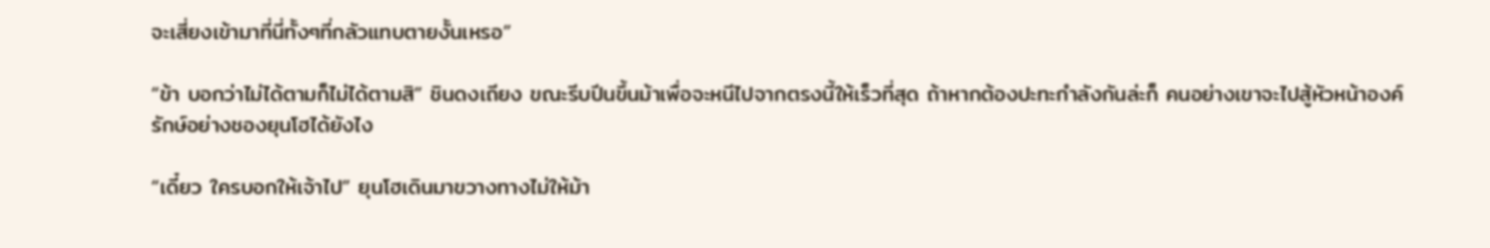จะเสี่ยงเข้ามาที่นี่ทั้งๆที่กลัวแทบตายงั้นเหรอ”

“ข้า บอกว่าไม่ได้ตามก็ไม่ได้ตามสิ” ชินดงเถียง ขณะรีบปีนขึ้นม้าเพื่อจะหนีไปจากตรงนี้ให้เร็วที่สุด ถ้าหากต้องปะทะกำลังกันล่ะก็ คนอย่างเขาจะไปสู้หัวหน้าองค์รักษ์อย่างชองยุนโฮได้ยังไง

“เดี๋ยว ใครบอกให้เจ้าไป” ยุนโฮเดินมาขวางทางไม่ให้ม้า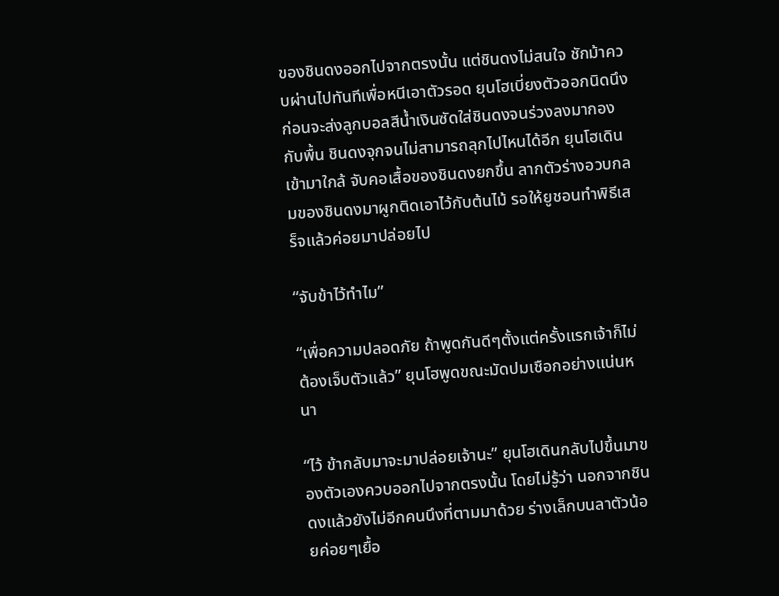ของชินดงออกไปจากตรงนั้น แต่ชินดงไม่สนใจ ชักม้าควบผ่านไปทันทีเพื่อหนีเอาตัวรอด ยุนโฮเบี่ยงตัวออกนิดนึง ก่อนจะส่งลูกบอลสีน้ำเงินซัดใส่ชินดงจนร่วงลงมากองกับพื้น ชินดงจุกจนไม่สามารถลุกไปไหนได้อีก ยุนโฮเดินเข้ามาใกล้ จับคอเสื้อของชินดงยกขึ้น ลากตัวร่างอวบกลมของชินดงมาผูกติดเอาไว้กับต้นไม้ รอให้ยูชอนทำพิธีเสร็จแล้วค่อยมาปล่อยไป

“จับข้าไว้ทำไม”

“เพื่อความปลอดภัย ถ้าพูดกันดีๆตั้งแต่ครั้งแรกเจ้าก็ไม่ต้องเจ็บตัวแล้ว” ยุนโฮพูดขณะมัดปมเชือกอย่างแน่นหนา

“ไว้ ข้ากลับมาจะมาปล่อยเจ้านะ” ยุนโฮเดินกลับไปขึ้นมาของตัวเองควบออกไปจากตรงนั้น โดยไม่รู้ว่า นอกจากชินดงแล้วยังไม่อีกคนนึงที่ตามมาด้วย ร่างเล็กบนลาตัวน้อยค่อยๆเยื้อ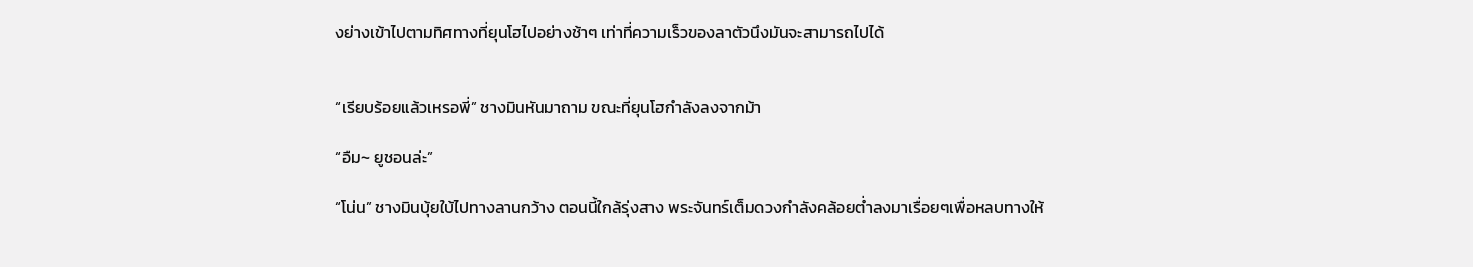งย่างเข้าไปตามทิศทางที่ยุนโฮไปอย่างช้าๆ เท่าที่ความเร็วของลาตัวนึงมันจะสามารถไปได้


“เรียบร้อยแล้วเหรอพี่” ชางมินหันมาถาม ขณะที่ยุนโฮกำลังลงจากม้า

“อืม~ ยูชอนล่ะ”

“โน่น” ชางมินบุ้ยใบ้ไปทางลานกว้าง ตอนนี้ใกล้รุ่งสาง พระจันทร์เต็มดวงกำลังคล้อยต่ำลงมาเรื่อยๆเพื่อหลบทางให้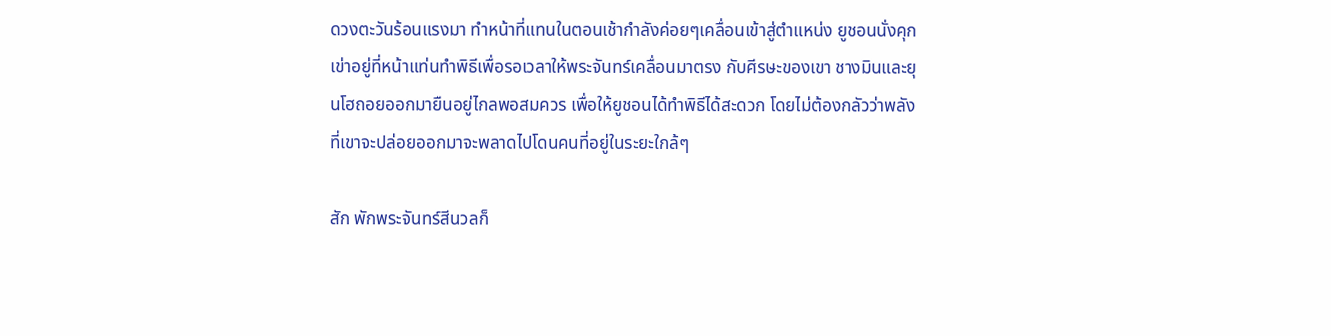ดวงตะวันร้อนแรงมา ทำหน้าที่แทนในตอนเช้ากำลังค่อยๆเคลื่อนเข้าสู่ตำแหน่ง ยูชอนนั่งคุกเข่าอยู่ที่หน้าแท่นทำพิธีเพื่อรอเวลาให้พระจันทร์เคลื่อนมาตรง กับศีรษะของเขา ชางมินและยุนโฮถอยออกมายืนอยู่ไกลพอสมควร เพื่อให้ยูชอนได้ทำพิธีได้สะดวก โดยไม่ต้องกลัวว่าพลังที่เขาจะปล่อยออกมาจะพลาดไปโดนคนที่อยู่ในระยะใกล้ๆ

สัก พักพระจันทร์สีนวลก็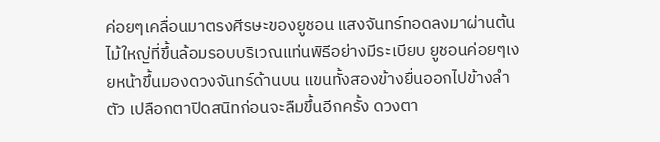ค่อยๆเคลื่อนมาตรงศีรษะของยูชอน แสงจันทร์ทอดลงมาผ่านต้นไม้ใหญ่ที่ขึ้นล้อมรอบบริเวณแท่นพิธีอย่างมีระเบียบ ยูชอนค่อยๆเงยหน้าขึ้นมองดวงจันทร์ด้านบน แขนทั้งสองข้างยื่นออกไปข้างลำตัว เปลือกตาปิดสนิทก่อนจะลืมขึ้นอีกครั้ง ดวงตา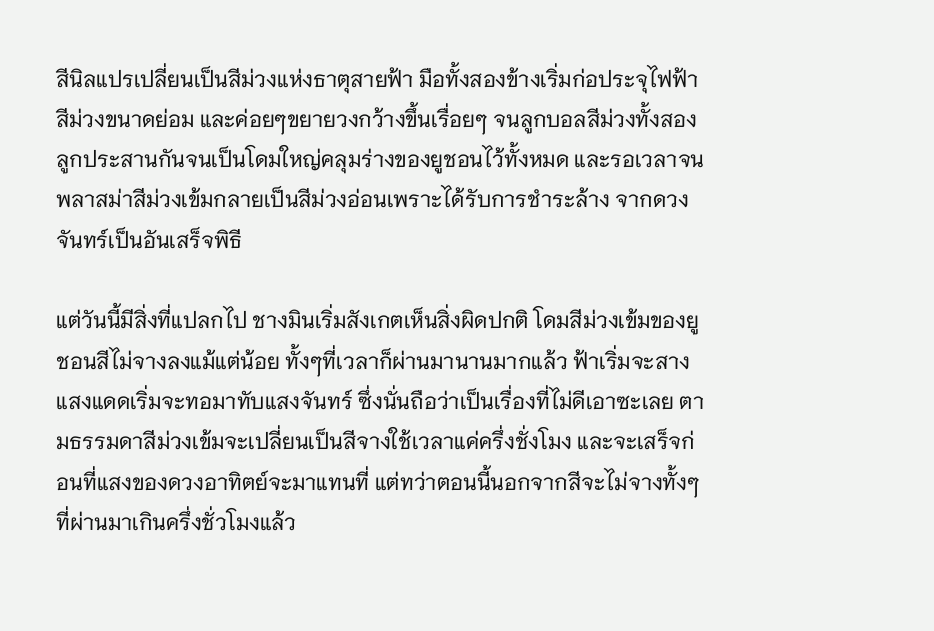สีนิลแปรเปลี่ยนเป็นสีม่วงแห่งธาตุสายฟ้า มือทั้งสองข้างเริ่มก่อประจุไฟฟ้าสีม่วงขนาดย่อม และค่อยๆขยายวงกว้างขึ้นเรื่อยๆ จนลูกบอลสีม่วงทั้งสองลูกประสานกันจนเป็นโดมใหญ่คลุมร่างของยูชอนไว้ทั้งหมด และรอเวลาจนพลาสม่าสีม่วงเข้มกลายเป็นสีม่วงอ่อนเพราะได้รับการชำระล้าง จากดวงจันทร์เป็นอันเสร็จพิธี

แต่วันนี้มีสิ่งที่แปลกไป ชางมินเริ่มสังเกตเห็นสิ่งผิดปกติ โดมสีม่วงเข้มของยูชอนสีไม่จางลงแม้แต่น้อย ทั้งๆที่เวลาก็ผ่านมานานมากแล้ว ฟ้าเริ่มจะสาง แสงแดดเริ่มจะทอมาทับแสงจันทร์ ซึ่งนั่นถือว่าเป็นเรื่องที่ไม่ดีเอาซะเลย ตามธรรมดาสีม่วงเข้มจะเปลี่ยนเป็นสีจางใช้เวลาแค่ครึ่งชั่งโมง และจะเสร็จก่อนที่แสงของดวงอาทิตย์จะมาแทนที่ แต่ทว่าตอนนี้นอกจากสีจะไม่จางทั้งๆที่ผ่านมาเกินครึ่งชั่วโมงแล้ว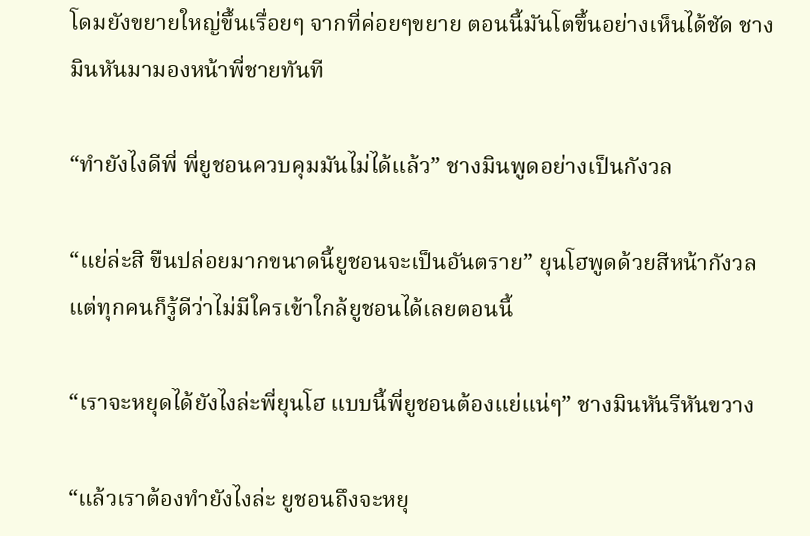โดมยังขยายใหญ่ขึ้นเรื่อยๆ จากที่ค่อยๆขยาย ตอนนี้มันโตขึ้นอย่างเห็นได้ชัด ชางมินหันมามองหน้าพี่ชายทันที

“ทำยังไงดีพี่ พี่ยูชอนควบคุมมันไม่ได้แล้ว” ชางมินพูดอย่างเป็นกังวล

“แย่ล่ะสิ ขืนปล่อยมากขนาดนี้ยูชอนจะเป็นอันตราย” ยุนโฮพูดด้วยสีหน้ากังวล แต่ทุกคนก็รู้ดีว่าไม่มีใครเข้าใกล้ยูชอนได้เลยตอนนี้

“เราจะหยุดได้ยังไงล่ะพี่ยุนโฮ แบบนี้พี่ยูชอนต้องแย่แน่ๆ” ชางมินหันรีหันขวาง

“แล้วเราต้องทำยังไงล่ะ ยูชอนถึงจะหยุ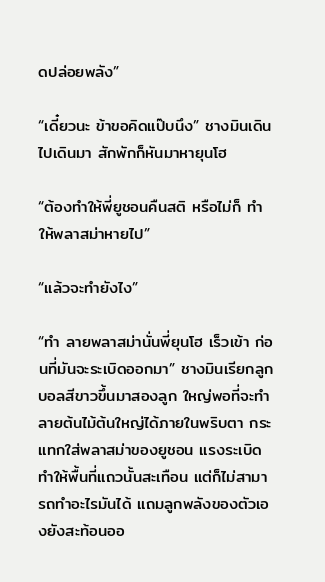ดปล่อยพลัง”

“เดี๋ยวนะ ข้าขอคิดแป๊บนึง” ชางมินเดินไปเดินมา สักพักก็หันมาหายุนโฮ

“ต้องทำให้พี่ยูชอนคืนสติ หรือไม่ก็ ทำให้พลาสม่าหายไป”

“แล้วจะทำยังไง”

“ทำ ลายพลาสม่านั่นพี่ยุนโฮ เร็วเข้า ก่อนที่มันจะระเบิดออกมา” ชางมินเรียกลูกบอลสีขาวขึ้นมาสองลูก ใหญ่พอที่จะทำลายต้นไม้ต้นใหญ่ได้ภายในพริบตา กระแทกใส่พลาสม่าของยูชอน แรงระเบิดทำให้พื้นที่แถวนั้นสะเทือน แต่ก็ไม่สามารถทำอะไรมันได้ แถมลูกพลังของตัวเองยังสะท้อนออ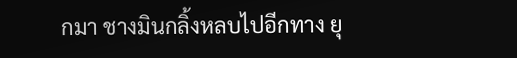กมา ชางมินกลิ้งหลบไปอีกทาง ยุ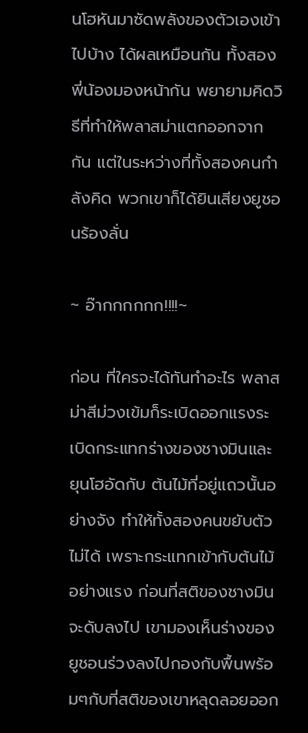นโฮหันมาซัดพลังของตัวเองเข้าไปบ้าง ได้ผลเหมือนกัน ทั้งสองพี่น้องมองหน้ากัน พยายามคิดวิธีที่ทำให้พลาสม่าแตกออกจากกัน แต่ในระหว่างที่ทั้งสองคนกำลังคิด พวกเขาก็ได้ยินเสียงยูชอนร้องลั่น

~ อ๊ากกกกกก!!!!~

ก่อน ที่ใครจะได้ทันทำอะไร พลาสม่าสีม่วงเข้มก็ระเบิดออกแรงระเบิดกระแทกร่างของชางมินและยุนโฮอัดกับ ต้นไม้ที่อยู่แถวนั้นอย่างจัง ทำให้ทั้งสองคนขยับตัวไม่ได้ เพราะกระแทกเข้ากับต้นไม้อย่างแรง ก่อนที่สติของชางมินจะดับลงไป เขามองเห็นร่างของยูชอนร่วงลงไปกองกับพื้นพร้อมๆกับที่สติของเขาหลุดลอยออก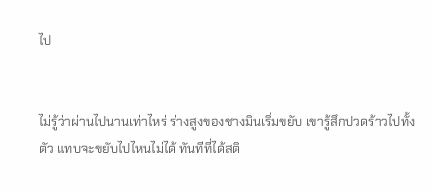ไป


ไม่รู้ว่าผ่านไปนานเท่าไหร่ ร่างสูงของชางมินเริ่มขยับ เขารู้สึกปวดร้าวไปทั้งตัว แทบจะขยับไปไหนไม่ได้ ทันทีที่ได้สติ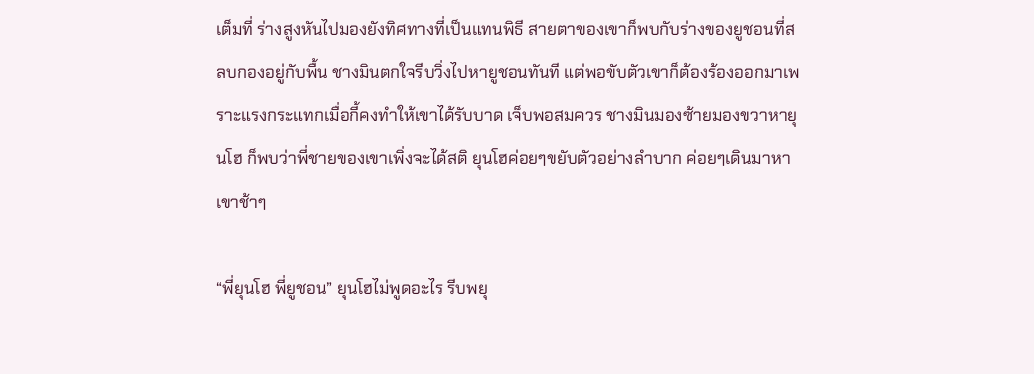เต็มที่ ร่างสูงหันไปมองยังทิศทางที่เป็นแทนพิธี สายตาของเขาก็พบกับร่างของยูชอนที่สลบกองอยู่กับพื้น ชางมินตกใจรีบวิ่งไปหายูชอนทันที แต่พอขับตัวเขาก็ต้องร้องออกมาเพราะแรงกระแทกเมื่อกี้คงทำให้เขาได้รับบาด เจ็บพอสมควร ชางมินมองซ้ายมองขวาหายุนโฮ ก็พบว่าพี่ชายของเขาเพิ่งจะได้สติ ยุนโฮค่อยๆขยับตัวอย่างลำบาก ค่อยๆเดินมาหาเขาช้าๆ

“พี่ยุนโฮ พี่ยูชอน” ยุนโฮไม่พูดอะไร รีบพยุ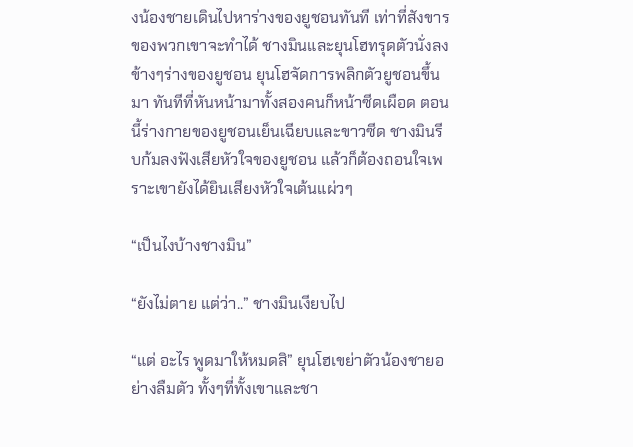งน้องชายเดินไปหาร่างของยูชอนทันที เท่าที่สังขารของพวกเขาจะทำได้ ชางมินและยุนโฮทรุดตัวนั่งลงข้างๆร่างของยูชอน ยุนโฮจัดการพลิกตัวยูชอนขึ้นมา ทันทีที่หันหน้ามาทั้งสองคนก็หน้าซีดเผือด ตอนนี้ร่างกายของยูชอนเย็นเฉียบและขาวซีด ชางมินรีบก้มลงฟังเสียหัวใจของยูชอน แล้วก็ต้องถอนใจเพราะเขายังได้ยินเสียงหัวใจเต้นแผ่วๆ

“เป็นไงบ้างชางมิน”

“ยังไม่ตาย แต่ว่า..” ชางมินเงียบไป

“แต่ อะไร พูดมาให้หมดสิ” ยุนโฮเขย่าตัวน้องชายอย่างลืมตัว ทั้งๆที่ทั้งเขาและชา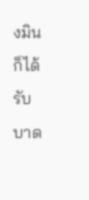งมินก็ได้รับบาด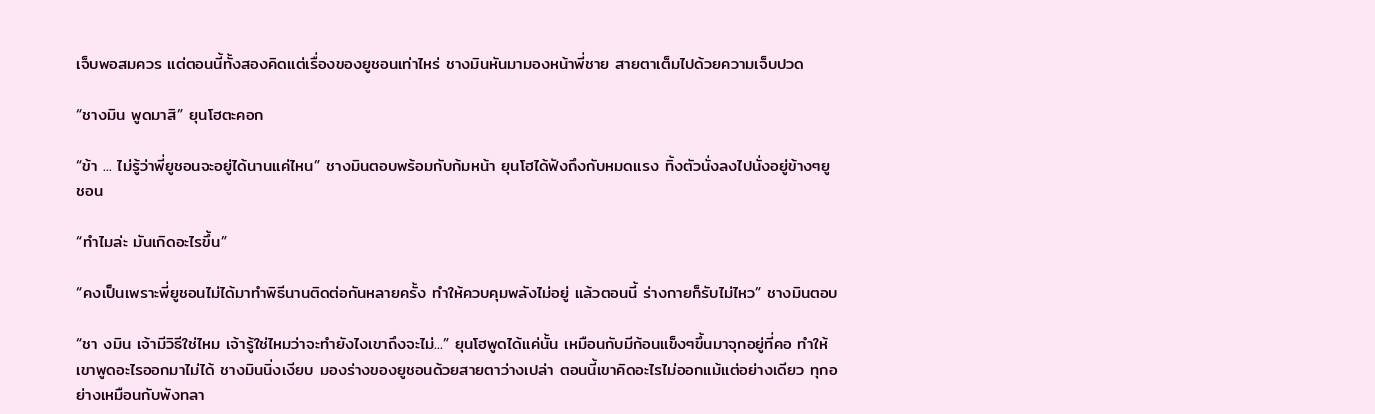เจ็บพอสมควร แต่ตอนนี้ทั้งสองคิดแต่เรื่องของยูชอนเท่าไหร่ ชางมินหันมามองหน้าพี่ชาย สายตาเต็มไปด้วยความเจ็บปวด

“ชางมิน พูดมาสิ” ยุนโฮตะคอก

“ข้า ... ไม่รู้ว่าพี่ยูชอนจะอยู่ได้นานแค่ไหน” ชางมินตอบพร้อมกับก้มหน้า ยุนโฮได้ฟังถึงกับหมดแรง ทิ้งตัวนั่งลงไปนั่งอยู่ข้างๆยูชอน

“ทำไมล่ะ มันเกิดอะไรขึ้น”

“คงเป็นเพราะพี่ยูชอนไม่ได้มาทำพิธีนานติดต่อกันหลายครั้ง ทำให้ควบคุมพลังไม่อยู่ แล้วตอนนี้ ร่างกายก็รับไม่ไหว” ชางมินตอบ

“ชา งมิน เจ้ามีวิธีใช่ไหม เจ้ารู้ใช่ไหมว่าจะทำยังไงเขาถึงจะไม่...” ยุนโฮพูดได้แค่นั้น เหมือนกับมีก้อนแข็งๆขึ้นมาจุกอยู่ที่คอ ทำให้เขาพูดอะไรออกมาไม่ได้ ชางมินนิ่งเงียบ มองร่างของยูชอนด้วยสายตาว่างเปล่า ตอนนี้เขาคิดอะไรไม่ออกแม้แต่อย่างเดียว ทุกอย่างเหมือนกับพังทลา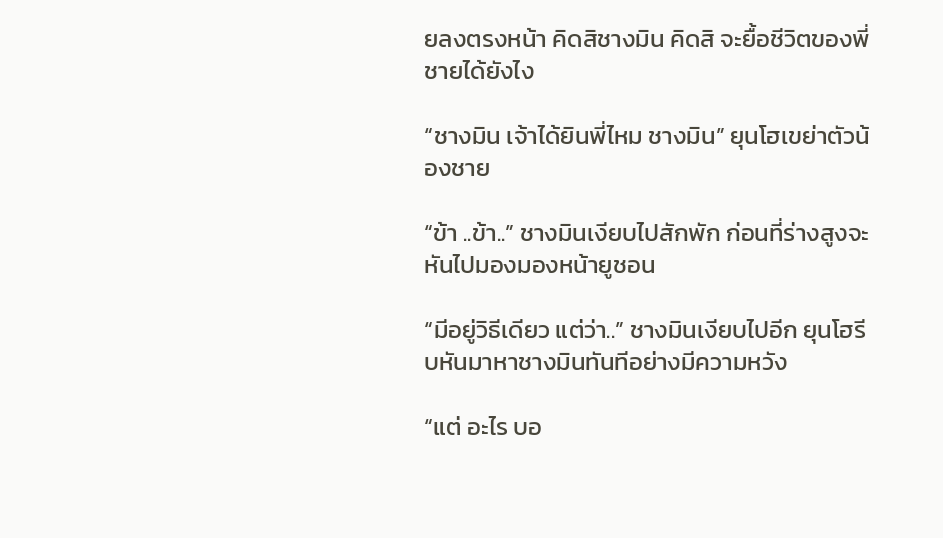ยลงตรงหน้า คิดสิชางมิน คิดสิ จะยื้อชีวิตของพี่ชายได้ยังไง

“ชางมิน เจ้าได้ยินพี่ไหม ชางมิน” ยุนโฮเขย่าตัวน้องชาย

“ข้า ..ข้า..” ชางมินเงียบไปสักพัก ก่อนที่ร่างสูงจะหันไปมองมองหน้ายูชอน

“มีอยู่วิธีเดียว แต่ว่า..” ชางมินเงียบไปอีก ยุนโฮรีบหันมาหาชางมินทันทีอย่างมีความหวัง

“แต่ อะไร บอ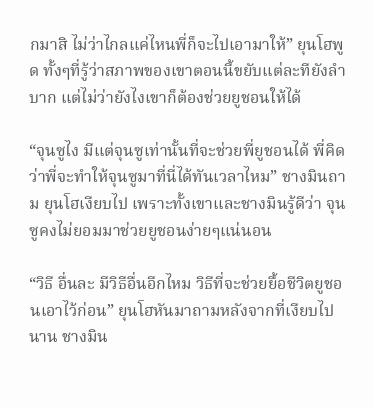กมาสิ ไม่ว่าไกลแค่ไหนพี่ก็จะไปเอามาให้” ยุนโฮพูด ทั้งๆที่รู้ว่าสภาพของเขาตอนนี้ขยับแต่ละทียังลำบาก แต่ไม่ว่ายังไงเขาก็ต้องช่วยยูชอนให้ได้

“จุนซูไง มีแต่จุนซูเท่านั้นที่จะช่วยพี่ยูชอนได้ พี่คิดว่าพี่จะทำให้จุนซูมาที่นี่ได้ทันเวลาไหม” ชางมินถาม ยุนโฮเงียบไป เพราะทั้งเขาและชางมินรู้ดีว่า จุนซูคงไม่ยอมมาช่วยยูชอนง่ายๆแน่นอน

“วิธี อื่นละ มีวิธีอื่นอีกไหม วิธีที่จะช่วยยื้อชีวิตยูชอนเอาไว้ก่อน” ยุนโฮหันมาถามหลังจากที่เงียบไปนาน ชางมิน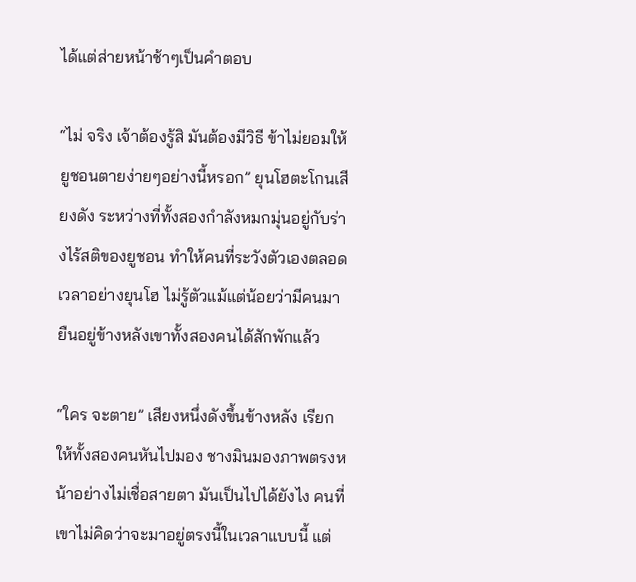ได้แต่ส่ายหน้าช้าๆเป็นคำตอบ

“ไม่ จริง เจ้าต้องรู้สิ มันต้องมีวิธี ข้าไม่ยอมให้ยูชอนตายง่ายๆอย่างนี้หรอก” ยุนโฮตะโกนเสียงดัง ระหว่างที่ทั้งสองกำลังหมกมุ่นอยู่กับร่างไร้สติของยูชอน ทำให้คนที่ระวังตัวเองตลอดเวลาอย่างยุนโฮ ไม่รู้ตัวแม้แต่น้อยว่ามีคนมายืนอยู่ข้างหลังเขาทั้งสองคนได้สักพักแล้ว

“ใคร จะตาย” เสียงหนึ่งดังขึ้นข้างหลัง เรียกให้ทั้งสองคนหันไปมอง ชางมินมองภาพตรงหน้าอย่างไม่เชื่อสายตา มันเป็นไปได้ยังไง คนที่เขาไม่คิดว่าจะมาอยู่ตรงนี้ในเวลาแบบนี้ แต่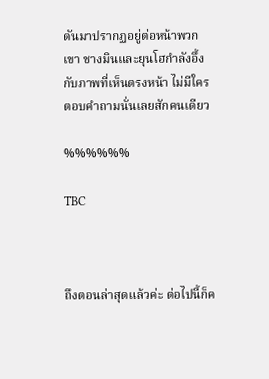ดันมาปรากฏอยู่ต่อหน้าพวกเขา ชางมินและยุนโฮกำลังอึ้งกับภาพที่เห็นตรงหน้า ไม่มีใครตอบคำถามนั่นเลยสักคนเดียว

%%%%%%

TBC



ถึงตอนล่าสุดแล้วค่ะ ต่อไปนี้ก็ค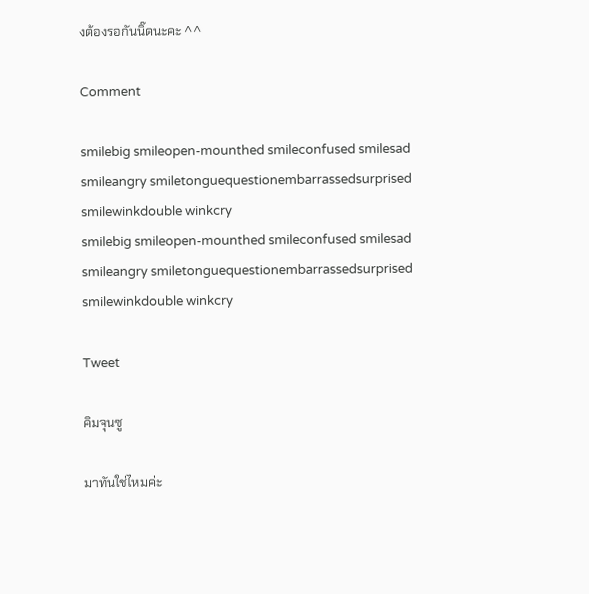งต้องรอกันนิ๊ดนะคะ ^^

Comment

smilebig smileopen-mounthed smileconfused smilesad smileangry smiletonguequestionembarrassedsurprised smilewinkdouble winkcry
smilebig smileopen-mounthed smileconfused smilesad smileangry smiletonguequestionembarrassedsurprised smilewinkdouble winkcry

Tweet

คิมจุนซู

มาทันใช่ไหมค่ะ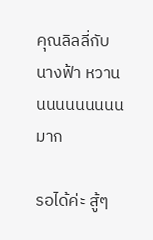คุณลิลลี่กับนางฟ้า หวานนนนนนนนนนมาก

รอได้ค่ะ สู้ๆ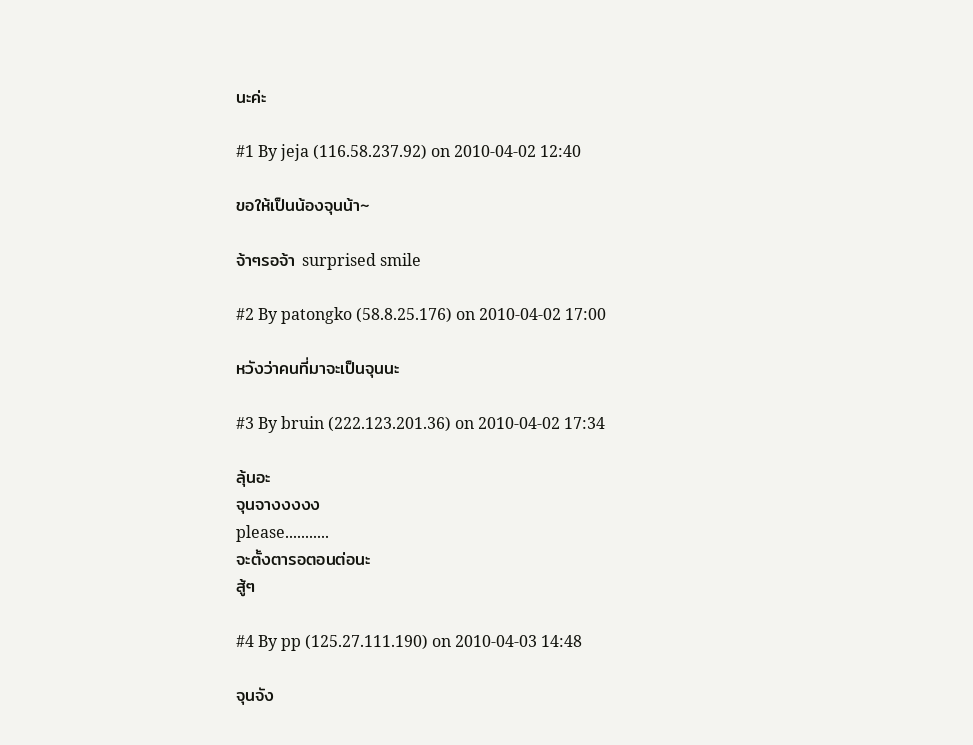นะค่ะ

#1 By jeja (116.58.237.92) on 2010-04-02 12:40

ขอให้เป็นน้องจุนน้า~

จ้าๆรอจ้า surprised smile

#2 By patongko (58.8.25.176) on 2010-04-02 17:00

หวังว่าคนที่มาจะเป็นจุนนะ

#3 By bruin (222.123.201.36) on 2010-04-02 17:34

ลุ้นอะ
จุนจางงงงง
please...........
จะตั้งตารอตอนต่อนะ
สู้ๆ

#4 By pp (125.27.111.190) on 2010-04-03 14:48

จุนจัง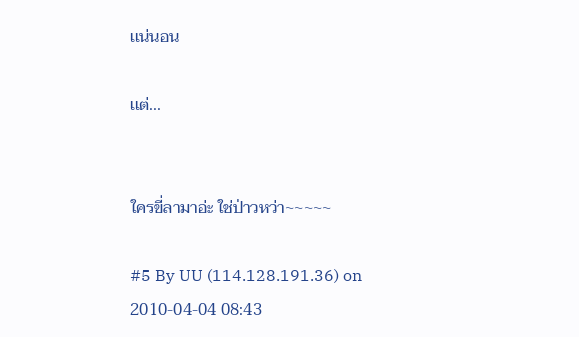เเน่นอน

เเต่...


ใครขี่ลามาอ่ะ ใช่ป่าวหว่า~~~~~

#5 By UU (114.128.191.36) on 2010-04-04 08:43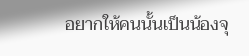อยากให้คนนั้นเป็นน้องจุ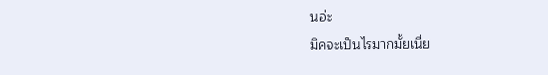นอ่ะ
มิคจะเป็นไรมากมั้ยเนี่ย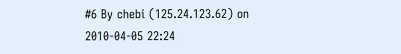#6 By chebi (125.24.123.62) on 2010-04-05 22:24